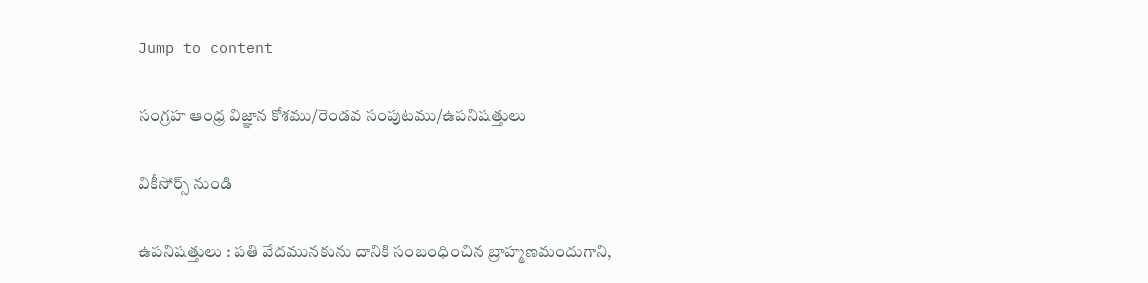Jump to content

సంగ్రహ ఆంధ్ర విజ్ఞాన కోశము/రెండవ సంపుటము/ఉపనిషత్తులు

వికీసోర్స్ నుండి

ఉపనిషత్తులు : పతి వేదమునకును దానికి సంబంధించిన బ్రాహ్మణమందుగాని,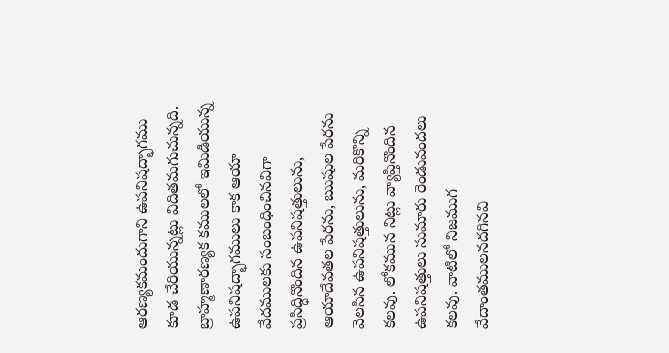ఆరణ్యకమందుగాని ఉపనిషద్భాగము కూడ చేరియున్నట్లు విదితమగుచున్నది. బ్రాహ్మణారణ్యక కములలో ఇమిడియున్న ఉపనిషద్భాగములు కాక ఆయా వేదములకు సంబంధించినవిగా ప్రసిద్ధినొందిన ఉపనిషత్తులును, ఆయాదేవతల పేరను, ఋషుల పేరను వెలసిన ఉపనిషత్తులును, మరికొన్ని కలవు. లోకమున నిట్లు వ్యాప్తినొందిన ఉపనిషత్తులు సుమారు రెండువందలు కలవు. వాటిలో నిజముగ వేదాంతములనదగినవి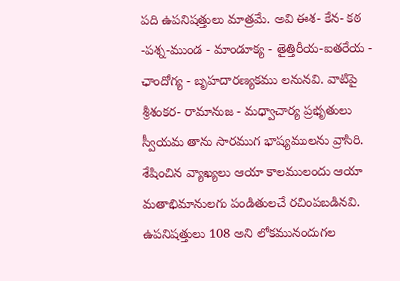పది ఉపనిషత్తులు మాత్రమే. అవి ఈశ- కేన- కఠ -పశ్న-ముండ - మాండూక్య - తైత్తిరీయ-ఐతరేయ - ఛాందోగ్య - బృహదారణ్యకము లనునవి. వాటిపై శ్రీశంకర- రామానుజ - మధ్వాచార్య ప్రభృతులు స్వీయమ తాను సారముగ భాష్యములను వ్రాసిరి. శేషించిన వ్యాఖ్యలు ఆయా కాలములందు ఆయా మతాభిమానులగు పండితులచే రచింపబడినవి. ఉపనిషత్తులు 108 అని లోకమునందుగల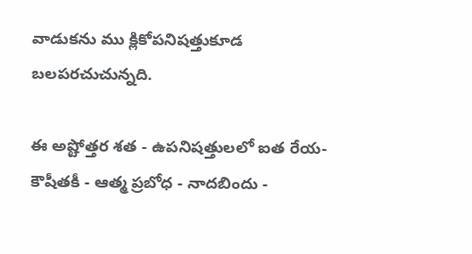వాడుకను ము క్లికోపనిషత్తుకూడ బలపరచుచున్నది.

ఈ అష్టోత్తర శత - ఉపనిషత్తులలో ఐత రేయ-కౌషీతకీ - ఆత్మ ప్రబోధ - నాదబిందు -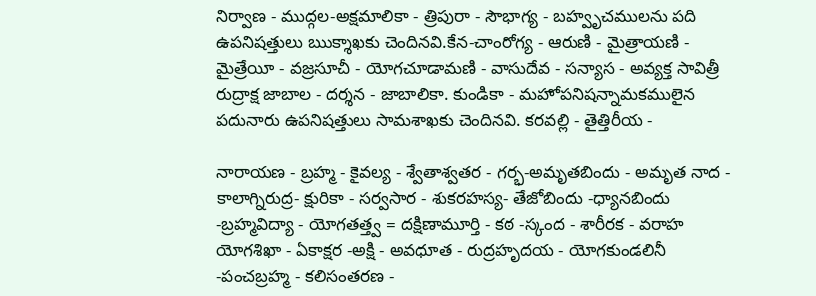నిర్వాణ - ముద్గల-అక్షమాలికా - త్రిపురా - సౌభాగ్య - బహ్వృచములను పది ఉపనిషత్తులు ఋక్శాఖకు చెందినవి.కేన-చాంరోగ్య - ఆరుణి - మైత్రాయణి - మైత్రేయీ - వజ్రసూచీ - యోగచూడామణి - వాసుదేవ - సన్యాస - అవ్యక్త సావిత్రీ రుద్రాక్ష జాబాల - దర్శన - జాబాలికా. కుండికా - మహోపనిషన్నామకములైన పదునారు ఉపనిషత్తులు సామశాఖకు చెందినవి. కరవల్లి - తైత్తిరీయ -

నారాయణ - బ్రహ్మ - కైవల్య - శ్వేతాశ్వతర - గర్భ-అమృతబిందు - అమృత నాద - కాలాగ్నిరుద్ర- క్షురికా - సర్వసార - శుకరహస్య- తేజోబిందు -ధ్యానబిందు -బ్రహ్మవిద్యా - యోగతత్త్వ = దక్షిణామూర్తి - కఠ -స్కంద - శారీరక - వరాహ యోగశిఖా - ఏకాక్షర -అక్షి - అవధూత - రుద్రహృదయ - యోగకుండలినీ -పంచబ్రహ్మ - కలిసంతరణ -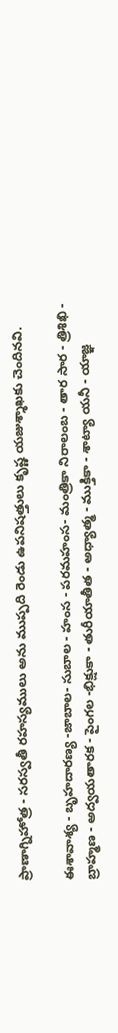ప్రాణాగ్నిహోత్ర - సరస్వతీ రహస్యములు అను ముప్పది రెండు ఉపనిషత్తులు కృష్ణ యజుశ్శాఖకు చెందినవి.

ఈశావాశ్య - బృహదారణ్య -జాబాల- సుబాల - హంస - పరమహంస- మంత్రికా నిరాలంబ - తార సార - త్రిశిఖి - బ్రాహ్మణ - అద్వయతారక - పైంగల -భిక్షుకా - తురీయాతీత - అధ్యాత్మ - ముక్తికా - శాట్యా యనీ - యాజ్ఞ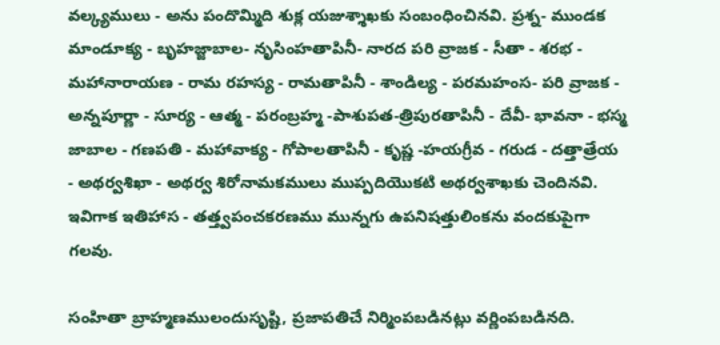వల్క్యములు - అను పందొమ్మిది శుక్ల యజుశ్శాఖకు సంబంధించినవి. ప్రశ్న- ముండక మాండూక్య - బృహజ్జాబాల- నృసింహతాపినీ- నారద పరి వ్రాజక - సీతా - శరభ - మహానారాయణ - రామ రహస్య - రామతాపినీ - శాండిల్య - పరమహంస- పరి వ్రాజక - అన్నపూర్ణా - సూర్య - ఆత్మ - పరంబ్రహ్మ -పాశుపత-త్రిపురతాపినీ - దేవీ- భావనా - భస్మ జాబాల - గణపతి - మహావాక్య - గోపాలతాపినీ - కృష్ణ -హయగ్రీవ - గరుడ - దత్తాత్రేయ - అథర్వశిఖా - అథర్వ శిరోనామకములు ముప్పదియొకటి అథర్వశాఖకు చెందినవి. ఇవిగాక ఇతిహాస - తత్త్వపంచకరణము మున్నగు ఉపనిషత్తులింకను వందకుపైగా గలవు.

సంహితా బ్రాహ్మణములందుసృష్టి, ప్రజాపతిచే నిర్మింపబడినట్లు వర్ణింపబడినది.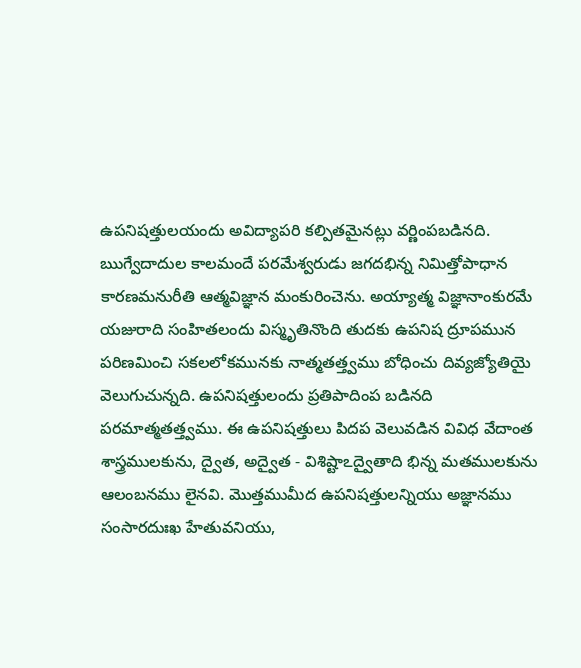ఉపనిషత్తులయందు అవిద్యాపరి కల్పితమైనట్లు వర్ణింపబడినది. ఋగ్వేదాదుల కాలమందే పరమేశ్వరుడు జగదభిన్న నిమిత్తోపాధాన కారణమనురీతి ఆత్మవిజ్ఞాన మంకురించెను. అయ్యాత్మ విజ్ఞానాంకురమే యజురాది సంహితలందు విస్మృతినొంది తుదకు ఉపనిష ద్రూపమున పరిణమించి సకలలోకమునకు నాత్మతత్త్వము బోధించు దివ్యజ్యోతియై వెలుగుచున్నది. ఉపనిషత్తులందు ప్రతిపాదింప బడినది పరమాత్మతత్త్వము. ఈ ఉపనిషత్తులు పిదప వెలువడిన వివిధ వేదాంత శాస్త్రములకును, ద్వైత, అద్వైత - విశిష్టాఽద్వైతాది భిన్న మతములకును ఆలంబనము లైనవి. మొత్తముమీద ఉపనిషత్తులన్నియు అజ్ఞానము సంసారదుఃఖ హేతువనియు,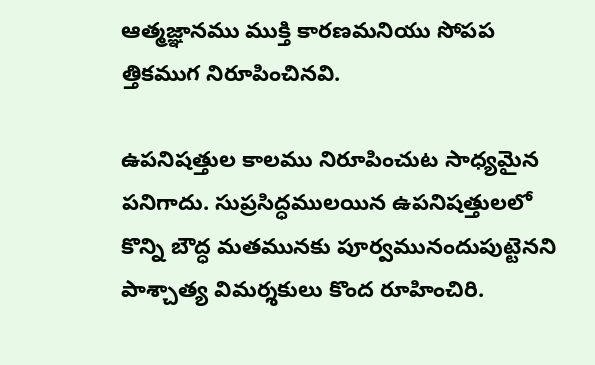ఆత్మజ్ఞానము ముక్తి కారణమనియు సోపప త్తికముగ నిరూపించినవి.

ఉపనిషత్తుల కాలము నిరూపించుట సాధ్యమైన పనిగాదు. సుప్రసిద్ధములయిన ఉపనిషత్తులలో కొన్ని బౌద్ధ మతమునకు పూర్వమునందుపుట్టెనని పాశ్చాత్య విమర్శకులు కొంద రూహించిరి.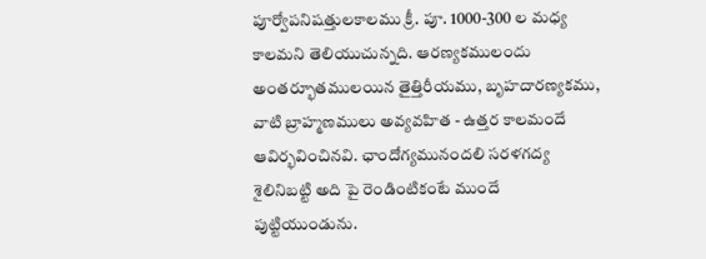పూర్వోపనిషత్తులకాలము క్రీ. పూ. 1000-300 ల మధ్య కాలమని తెలియుచున్నది. ఆరణ్యకములందు అంతర్భూతములయిన తైత్తిరీయము, బృహదారణ్యకము, వాటి బ్రాహ్మణములు అవ్యవహిత - ఉత్తర కాలమందే ఆవిర్భవించినవి. ఛాందోగ్యమునందలి సరళగద్య శైలినిబట్టి అది పై రెండింటికంటే ముందే పుట్టియుండును.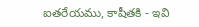ఐతరేయము, కాషీతకి - ఇవి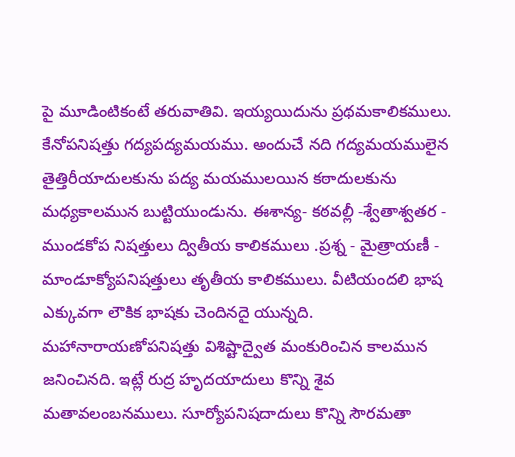పై మూడింటికంటే తరువాతివి. ఇయ్యయిదును ప్రథమకాలికములు. కేనోపనిషత్తు గద్యపద్యమయము. అందుచే నది గద్యమయములైన తైత్తిరీయాదులకును పద్య మయములయిన కఠాదులకును మధ్యకాలమున బుట్టియుండును. ఈశాన్య- కఠవల్లీ -శ్వేతాశ్వతర - ముండకోప నిషత్తులు ద్వితీయ కాలికములు .ప్రశ్న - మైత్రాయణీ - మాండూక్యోపనిషత్తులు తృతీయ కాలికములు. వీటియందలి భాష ఎక్కువగా లౌకిక భాషకు చెందినదై యున్నది. మహానారాయణోపనిషత్తు విశిష్టాద్వైత మంకురించిన కాలమున జనించినది. ఇట్లే రుద్ర హృదయాదులు కొన్ని శైవ మతావలంబనములు. సూర్యోపనిషదాదులు కొన్ని సౌరమతా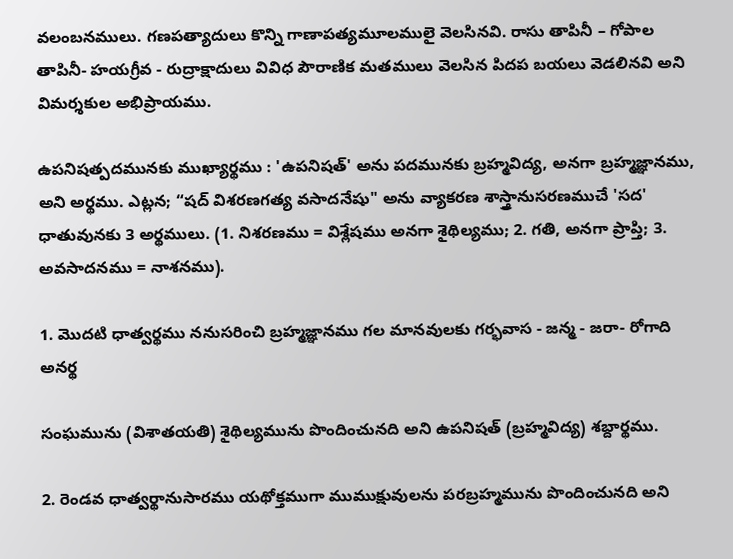వలంబనములు. గణపత్యాదులు కొన్ని గాణాపత్యమూలములై వెలసినవి. రాసు తాపినీ – గోపాల తాపినీ- హయగ్రీవ - రుద్రాక్షాదులు వివిధ పౌరాణిక మతములు వెలసిన పిదప బయలు వెడలినవి అని విమర్శకుల అభిప్రాయము.

ఉపనిషత్పదమునకు ముఖ్యార్థము : 'ఉపనిషత్' అను పదమునకు బ్రహ్మవిద్య, అనగా బ్రహ్మజ్ఞానము, అని అర్థము. ఎట్లన; “షద్ విశరణగత్య వసాదనేషు" అను వ్యాకరణ శాస్త్రానుసరణముచే 'సద' ధాతువునకు 3 అర్థములు. (1. నిశరణము = విశ్లేషము అనగా శైథిల్యము; 2. గతి, అనగా ప్రాప్తి; 3. అవసాదనము = నాశనము).

1. మొదటి ధాత్వర్థము ననుసరించి బ్రహ్మజ్ఞానము గల మానవులకు గర్భవాస - జన్మ - జరా- రోగాది అనర్థ

సంఘమును (విశాతయతి) శైథిల్యమును పొందించునది అని ఉపనిషత్ (బ్రహ్మవిద్య) శబ్దార్థము.

2. రెండవ ధాత్వర్థానుసారము యథోక్తముగా ముముక్షువులను పరబ్రహ్మమును పొందించునది అని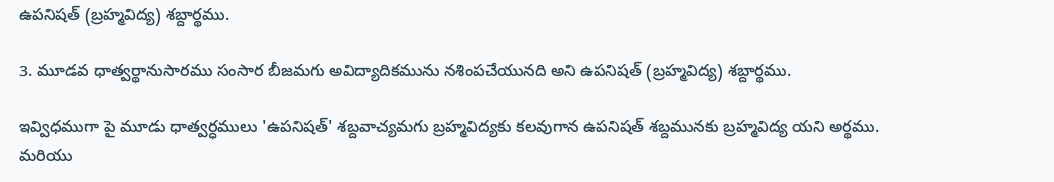ఉపనిషత్ (బ్రహ్మవిద్య) శబ్దార్థము.

3. మూడవ ధాత్వర్థానుసారము సంసార బీజమగు అవిద్యాదికమును నశింపచేయునది అని ఉపనిషత్ (బ్రహ్మవిద్య) శబ్దార్థము.

ఇవ్విధముగా పై మూడు ధాత్వర్ధములు 'ఉపనిషత్' శబ్దవాచ్యమగు బ్రహ్మవిద్యకు కలవుగాన ఉపనిషత్ శబ్దమునకు బ్రహ్మవిద్య యని అర్థము. మరియు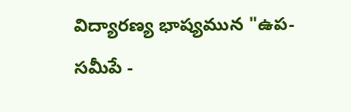విద్యారణ్య భాష్యమున "ఉప-సమీపే -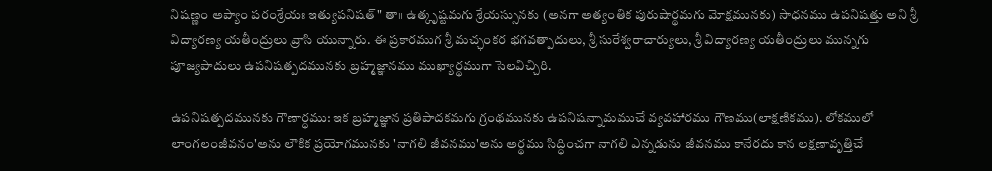నిషణ్ణం అప్యాం పరంశ్రేయః ఇత్యుపనిషత్" తా॥ ఉత్కృష్టమగు శ్రేయస్సునకు (అనగా అత్యంతిక పురుషార్థమగు మోక్షమునకు) సాధనము ఉపనిషత్తు అని శ్రీ విద్యారణ్య యతీంద్రులు వ్రాసి యున్నారు. ఈ ప్రకారముగ శ్రీ మచ్ఛంకర భగవత్పాదులు, శ్రీ సురేశ్వరాచార్యులు, శ్రీ విద్యారణ్య యతీంద్రులు మున్నగు పూజ్యపాదులు ఉపనిషత్పదమునకు బ్రహ్మజ్ఞానము ముఖ్యార్థముగా సెలవిచ్చిరి.

ఉపనిషత్పదమునకు గౌణార్ధము: ఇక బ్రహ్మజ్ఞాన ప్రతిపాదకమగు గ్రంథమునకు ఉపనిషన్నామముచే వ్యవహారము గౌణము(లాక్షణికము). లోకములో లాంగలంజీవనం'అను లౌకిక ప్రయోగమునకు 'నాగలి జీవనము'అను అర్థము సిద్ధించగా నాగలి ఎన్నడును జీవనము కానేరదు కాన లక్షణావృత్తిచే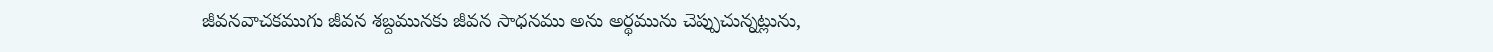జీవనవాచకముగు జీవన శబ్దమునకు జీవన సాధనము అను అర్థమును చెప్పుచున్నట్లును,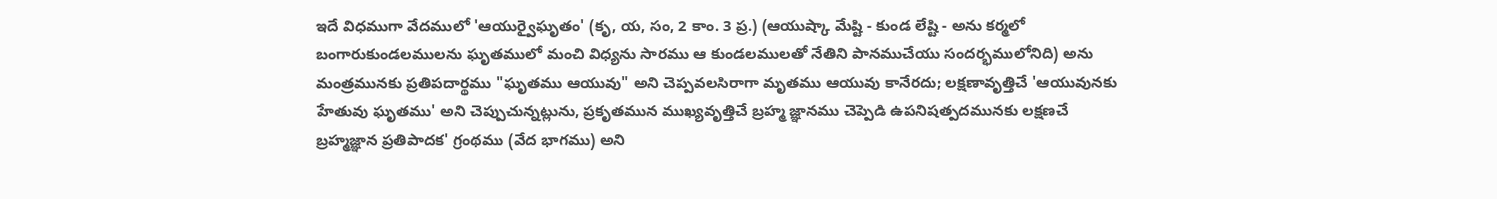ఇదే విధముగా వేదములో 'ఆయుర్వైఘృతం' (కృ, య, సం, 2 కాం. 3 ప్ర.) (ఆయుష్కా మేష్టి - కుండ లేష్టి - అను కర్మలో బంగారుకుండలములను ఘృతములో మంచి విధ్యను సారము ఆ కుండలములతో నేతిని పానముచేయు సందర్భములోనిది) అను మంత్రమునకు ప్రతిపదార్థము "ఘృతము ఆయువు" అని చెప్పవలసిరాగా మృతము ఆయువు కానేరదు; లక్షణావృత్తిచే 'ఆయువునకు హేతువు ఘృతము' అని చెప్పుచున్నట్లును, ప్రకృతమున ముఖ్యవృత్తిచే బ్రహ్మ జ్ఞానము చెప్పెడి ఉపనిషత్పదమునకు లక్షణచే బ్రహ్మజ్ఞాన ప్రతిపాదక' గ్రంథము (వేద భాగము) అని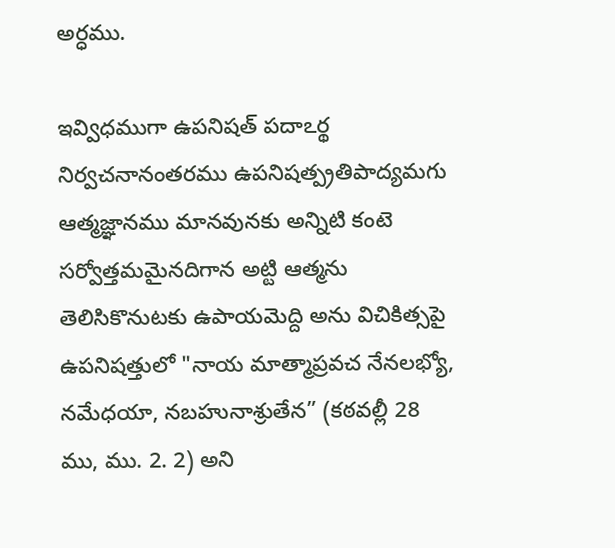అర్ధము.

ఇవ్విధముగా ఉపనిషత్ పదాఽర్థ నిర్వచనానంతరము ఉపనిషత్ప్రతిపాద్యమగు ఆత్మజ్ఞానము మానవునకు అన్నిటి కంటె సర్వోత్తమమైనదిగాన అట్టి ఆత్మను తెలిసికొనుటకు ఉపాయమెద్ది అను విచికిత్సపై ఉపనిషత్తులో "నాయ మాత్మాప్రవచ నేనలభ్యో, నమేధయా, నబహునాశ్రుతేన” (కఠవల్లీ 28 ము, ము. 2. 2) అని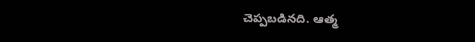చెప్పబడినది. ఆత్మ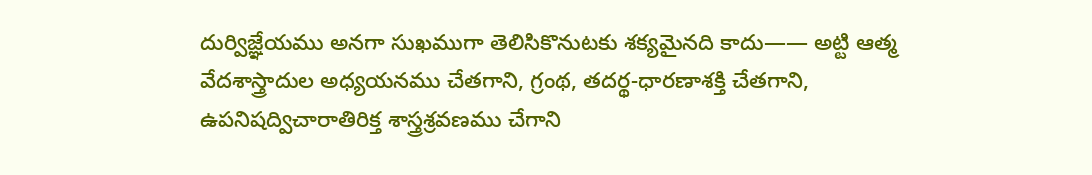దుర్విజ్ఞేయము అనగా సుఖముగా తెలిసికొనుటకు శక్యమైనది కాదు—— అట్టి ఆత్మ వేదశాస్త్రాదుల అధ్యయనము చేతగాని, గ్రంథ, తదర్థ-ధారణాశక్తి చేతగాని, ఉపనిషద్విచారాతిరిక్త శాస్త్రశ్రవణము చేగాని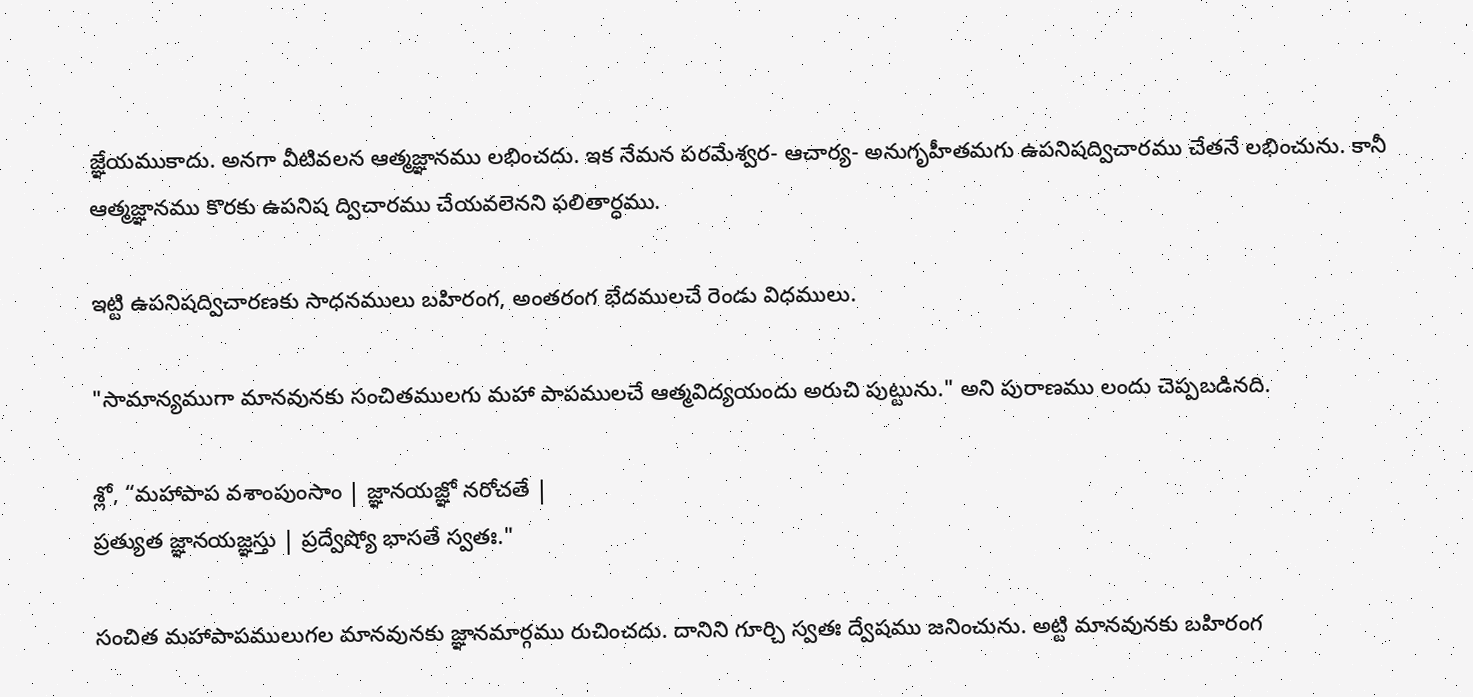జ్ఞేయముకాదు. అనగా వీటివలన ఆత్మజ్ఞానము లభించదు. ఇక నేమన పరమేశ్వర- ఆచార్య- అనుగృహీతమగు ఉపనిషద్విచారము చేతనే లభించును. కానీ ఆత్మజ్ఞానము కొరకు ఉపనిష ద్విచారము చేయవలెనని ఫలితార్ధము.

ఇట్టి ఉపనిషద్విచారణకు సాధనములు బహిరంగ, అంతరంగ భేదములచే రెండు విధములు.

"సామాన్యముగా మానవునకు సంచితములగు మహా పాపములచే ఆత్మవిద్యయందు అరుచి పుట్టును." అని పురాణము లందు చెప్పబడినది.

శ్లో, “మహాపాప వశాంపుంసాం | జ్ఞానయజ్ఞో నరోచతే |
ప్రత్యుత జ్ఞానయజ్ఞస్తు | ప్రద్వేష్యో భాసతే స్వతః."

సంచిత మహాపాపములుగల మానవునకు జ్ఞానమార్గము రుచించదు. దానిని గూర్చి స్వతః ద్వేషము జనించును. అట్టి మానవునకు బహిరంగ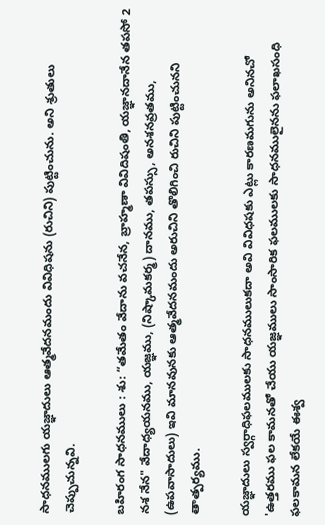సాధనములగు యజ్ఞాదులు ఆత్మవేదనమందు వివిధిషను (రుచిని) పుట్టించును. అని శ్రుతులు చెప్పుచున్నవి.

బహిరంగ సాధనములు : శు: “తమేతం వేదాను వచనేన, బ్రాహ్మణా వివిదిషంతి, యజ్ఞానదానేన తపసో 2 నశ నేన" వేదాధ్యయనము, యజ్ఞము, (నిష్కామకర్మ) దానము, తపస్సు, అనశనవ్రతము, (ఉపవాసాదులు) ఇవి మానవునకు ఆత్మవేదనమందు అరుచిని తొలిగించి రుచిని పుట్టించునని తాత్పర్యము.

యజ్ఞాదులు స్వర్గాధిఫలములకు సాధనములుకదా అవి వివిధషకు ఎట్లు కారణమగును అనినచో 'ఉత్తరము ఫల కామనతో చేయు యజ్ఞములు సాంసారిక ఫలములకు సాధనములైనను ఫలాఖసంధి ఫలకామన లేకయే ఈశ్వ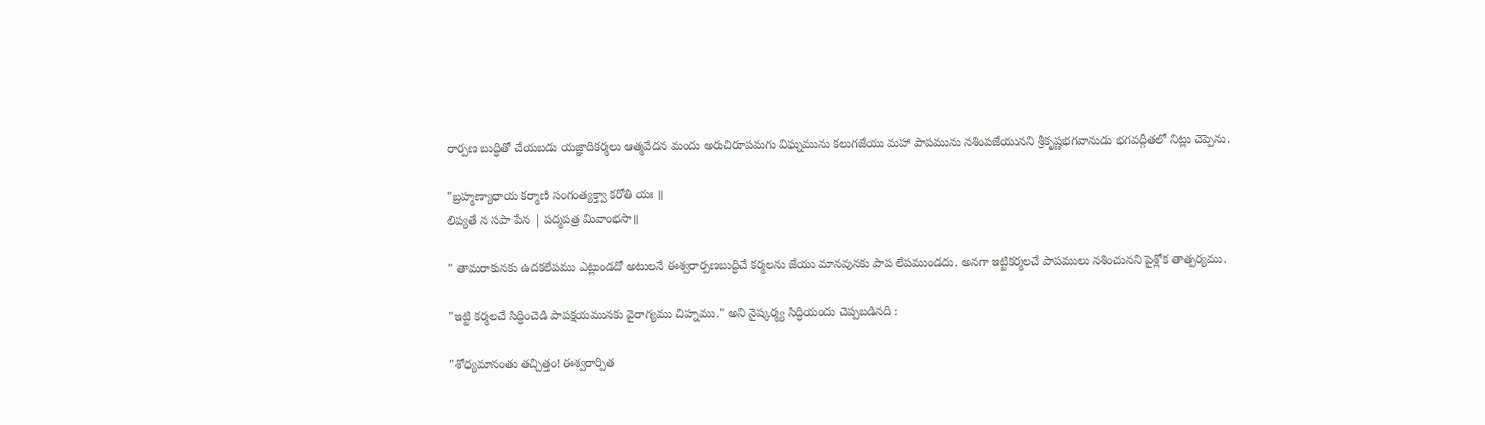రార్పణ బుద్ధితో చేయబడు యజ్ఞాదికర్మలు ఆత్మవేదన మందు అరుచిరూపమగు విఘ్నమును కలుగజేయు మహా పాపమును నశింపజేయునని శ్రీకృష్ణభగవానుడు భగవద్గీతలో నిట్లు చెప్పెను.

"బ్రహ్మణ్యాధాయ కర్మాణి సంగంత్యక్త్వా కరోతి యః ॥
లిప్యతే న సపా పేన | పద్మపత్ర మివాంభసా॥

" తామరాకునకు ఉదకలేపము ఎట్లుండదో అటులనే ఈశ్వరార్పణబుద్ధిచే కర్మలను జేయు మానవునకు పాప లేపముండదు. అనగా ఇట్టికర్మలచే పాపములు నశించునని పైశ్లోక తాత్పర్యము.

"ఇట్టి కర్మలచే సిద్ధించెడి పాపక్షయమునకు వైరాగ్యము చిహ్నము." అని నైష్కర్మ్య సిద్ధియందు చెప్పబడినది :

"శోధ్యమానంతు తచ్చిత్తం! ఈశ్వరార్పిత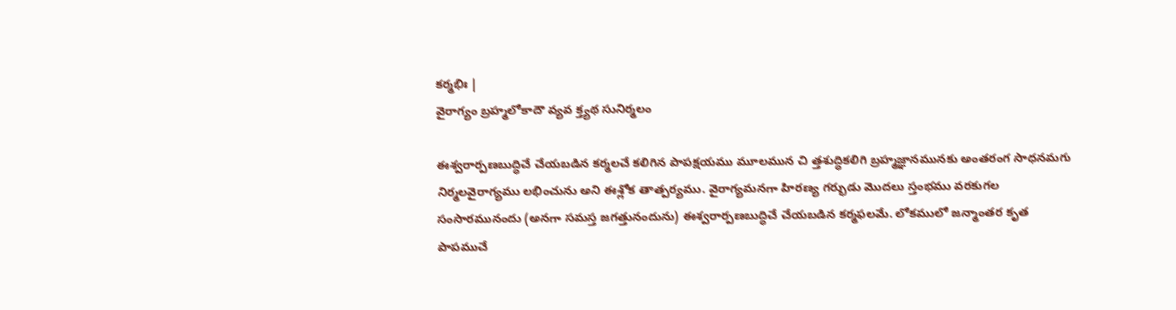కర్మభిః |
వైరాగ్యం బ్రహ్మలోకాదౌ వ్యవ క్త్యథ సునిర్మలం

ఈశ్వరార్పణబుద్ధిచే చేయబడిన కర్మలచే కలిగిన పాపక్షయము మూలమున చి త్తశుద్ధికలిగి బ్రహ్మజ్ఞానమునకు అంతరంగ సాధనమగు నిర్మలవైరాగ్యము లభించును అని ఈశ్లోక తాత్పర్యము. వైరాగ్యమనగా హిరణ్య గర్భుడు మొదలు స్తంభము వరకుగల సంసారమునందు (అనగా సమస్త జగత్తునందును) ఈశ్వరార్పణబుద్ధిచే చేయబడిన కర్మఫలమే. లోకములో జన్మాంతర కృత పాపముచే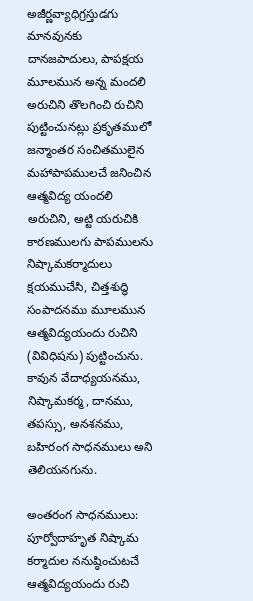అజీర్ణవ్యాధిగ్రస్తుడగు మానవునకు దానజపాదులు, పాపక్షయ మూలమున అన్న మందలి అరుచిని తొలగించి రుచిని పుట్టించునట్లు ప్రకృతములో జన్మాంతర సంచితములైన మహాపాపములచే జనించిన ఆత్మవిద్య యందలి అరుచిని, అట్టి యరుచికి కారణములగు పాపములను నిష్కామకర్మాదులు క్షయముచేసి, చిత్తశుద్ధి సంపాదనము మూలమున ఆత్మవిద్యయందు రుచిని (వివిధిషను) పుట్టించును. కావున వేదాధ్యయనము, నిష్కామకర్మ, దానము, తపస్సు, అనశనము, బహిరంగ సాధనములు అని తెలియనగును.

అంతరంగ సాధనములు: పూర్వోదాహృత నిష్కామ కర్మాదుల ననుష్ఠించుటచే ఆత్మవిద్యయందు రుచి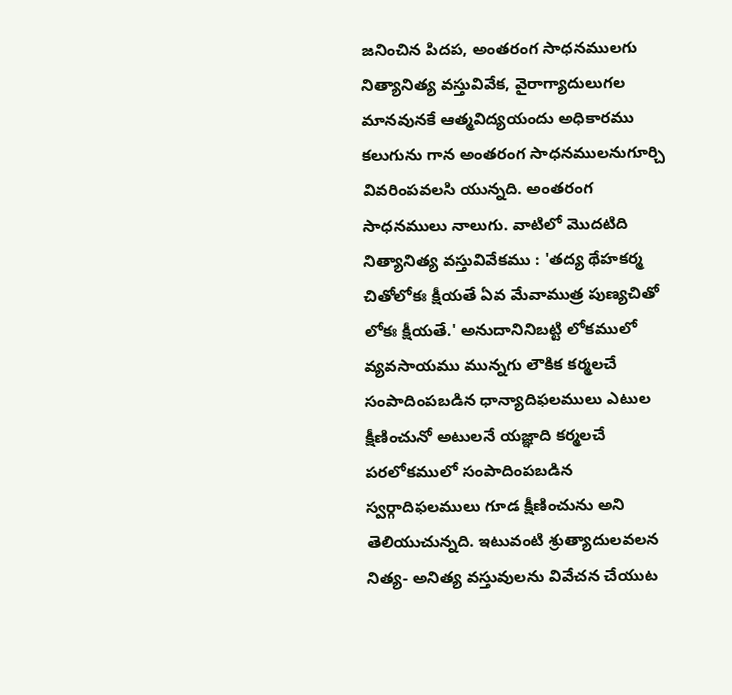జనించిన పిదప, అంతరంగ సాధనములగు నిత్యానిత్య వస్తువివేక, వైరాగ్యాదులుగల మానవునకే ఆత్మవిద్యయందు అధికారము కలుగును గాన అంతరంగ సాధనములనుగూర్చి వివరింపవలసి యున్నది. అంతరంగ సాధనములు నాలుగు. వాటిలో మొదటిది నిత్యానిత్య వస్తువివేకము : 'తద్య థేహకర్మ చితోలోకః క్షీయతే ఏవ మేవాముత్ర పుణ్యచితో లోకః క్షీయతే.' అనుదానినిబట్టి లోకములో వ్యవసాయము మున్నగు లౌకిక కర్మలచే సంపాదింపబడిన ధాన్యాదిఫలములు ఎటుల క్షీణించునో అటులనే యజ్ఞాది కర్మలచే పరలోకములో సంపాదింపబడిన స్వర్గాదిఫలములు గూడ క్షీణించును అని తెలియుచున్నది. ఇటువంటి శ్రుత్యాదులవలన నిత్య- అనిత్య వస్తువులను వివేచన చేయుట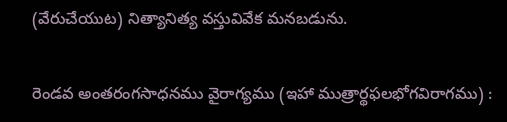(వేరుచేయుట) నిత్యానిత్య వస్తువివేక మనబడును.

రెండవ అంతరంగసాధనము వైరాగ్యము (ఇహా ముత్రార్థఫలభోగవిరాగము) :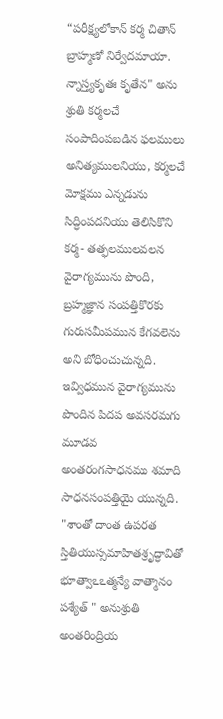“పరీక్ష్యలోకాన్ కర్మ చితాన్ బ్రాహ్మణో నిర్వేదమాయా. న్నాస్త్యకృతః కృతేన" అను శ్రుతి కర్మలచే సంపాదింపబడిన ఫలములు అనిత్యములనియు, కర్మలచే మోక్షము ఎన్నడును సిద్ధింపదనియు తెలిసికొని కర్మ- తత్ఫలములవలన వైరాగ్యమును పొంది, బ్రహ్మజ్ఞాన సంపత్తికొరకు గురుసమీపమున కేగవలెను అని బోధించుచున్నది. ఇవ్విధమున వైరాగ్యమును పొందిన పిదప అవసరమగు మూడవ అంతరంగసాధనము శమాది సాధనసంపత్తియై యున్నది. "శాంతో దాంత ఉపరత స్తితియుస్సమాహితశ్రృద్ధావితో భూత్వాఽఽత్మన్యే వాత్మానం పశ్యేత్ " అనుశ్రుతి అంతరింద్రియ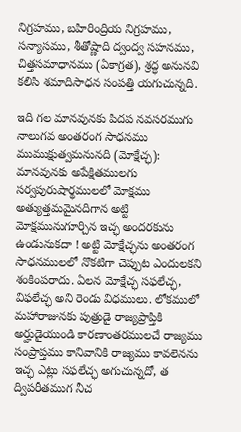నిగ్రహము, బహిరింద్రియ నిగ్రహము, సన్యాసము, శీతోష్ణాది ద్వంద్వ సహనము, చిత్తసమాధానము (ఏకాగ్రత), శ్రద్ధ అనునవి కలిసి శమాదిసాధన సంపత్తి యగుచున్నది.

ఇది గల మానవునకు పిదప నవసరముగు నాలుగవ అంతరంగ సాధనము ముముక్షుత్వమనునది (మోక్షేచ్ఛ): మానవునకు అపేక్షితములగు సర్వపురుషార్థములలో మోక్షము అత్యుత్తమమైనదిగాన అట్టి మోక్షమునుగూర్చిన ఇచ్ఛ అందరకును ఉండునుకదా ! అట్టి మోక్షేచ్ఛను అంతరంగ సాధనములలో నొకటిగా చెప్పుట ఎందులకని శంకింపరాదు. ఏలన మోక్షేచ్ఛ సఫలేచ్ఛ, విఫలేచ్ఛ అని రెండు విధములు. లోకములో మహారాజునకు పుత్రుడై రాజ్యప్రాప్తికి అర్హుడైయుండి కారణాంతరములచే రాజ్యము సంప్రాప్తము కానివానికి రాజ్యము కావలెనను ఇచ్ఛ ఎట్లు సఫలేచ్ఛ అగుచున్నదో, త ద్విపరీతముగ నీచ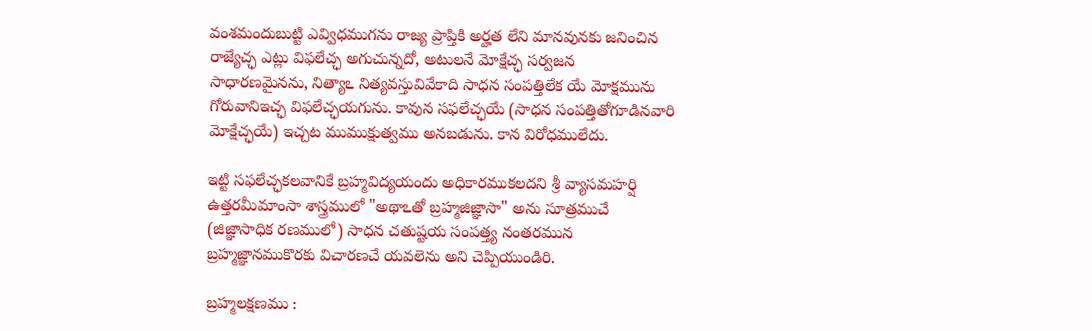వంశమందుబుట్టి ఎవ్విధముగను రాజ్య ప్రాప్తికి అర్హత లేని మానవునకు జనించిన రాజ్యేచ్ఛ ఎట్లు విఫలేచ్ఛ అగుచున్నదో, అటులనే మోక్షేచ్ఛ సర్వజన సాధారణమైనను, నిత్యాఽ నిత్యవస్తువివేకాది సాధన సంపత్తిలేక యే మోక్షమును గోరువానిఇచ్ఛ విఫలేచ్ఛయగును. కావున సఫలేచ్ఛయే (సాధన సంపత్తితోగూడినవారి మోక్షేచ్ఛయే) ఇచ్చట ముముక్షుత్వము అనబడును. కాన విరోధములేదు.

ఇట్టి సఫలేచ్ఛకలవానికే బ్రహ్మవిద్యయందు అధికారముకలదని శ్రీ వ్యాసమహర్షి ఉత్తరమీమాంసా శాస్త్రములో "అథాఽతో బ్రహ్మజిజ్ఞాసా" అను సూత్రముచే (జిజ్ఞాసాధిక రణములో) సాధన చతుష్టయ సంపత్త్య నంతరమున బ్రహ్మజ్ఞానముకొరకు విచారణచే యవలెను అని చెప్పియుండిరి.

బ్రహ్మలక్షణము :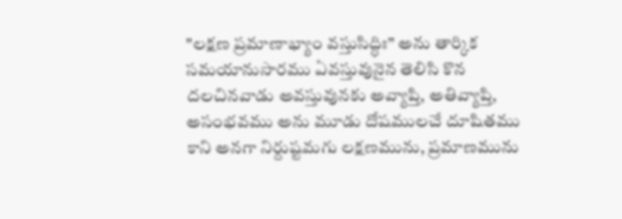"లక్షణ ప్రమాణాభ్యాం వస్తుసిద్ధిః” అను తార్కిక సమయానుసారము ఏవస్తువునైన తెలిసి కొన దలచినవాడు అవస్తువునకు అవ్యాప్తి, అతివ్యాప్తి, అసంభవము అను మూడు దోషములచే దూషితము కాని అనగా నిర్దుష్టమగు లక్షణమును, ప్రమాణమును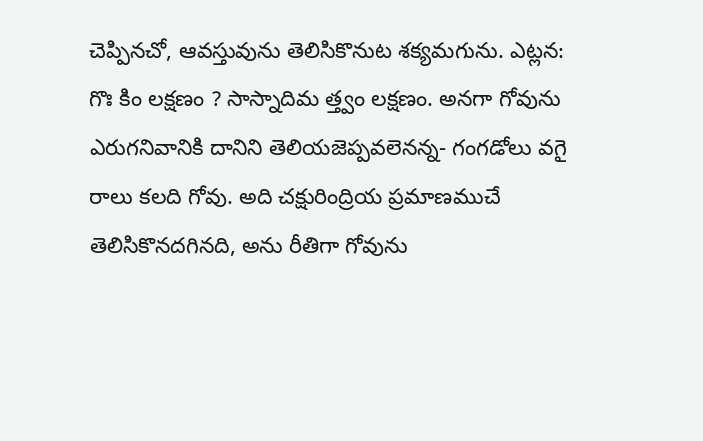చెప్పినచో, ఆవస్తువును తెలిసికొనుట శక్యమగును. ఎట్లన: గొః కిం లక్షణం ? సాస్నాదిమ త్త్వం లక్షణం. అనగా గోవును ఎరుగనివానికి దానిని తెలియజెప్పవలెనన్న- గంగడోలు వగై రాలు కలది గోవు. అది చక్షురింద్రియ ప్రమాణముచే తెలిసికొనదగినది, అను రీతిగా గోవును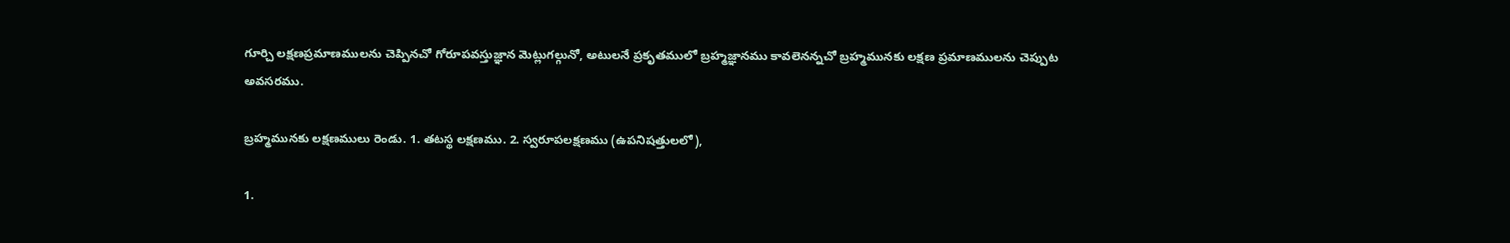గూర్చి లక్షణప్రమాణములను చెప్పినచో గోరూపవస్తుజ్ఞాన మెట్లుగల్గునో, అటులనే ప్రకృతములో బ్రహ్మజ్ఞానము కావలెనన్నచో బ్రహ్మమునకు లక్షణ ప్రమాణములను చెప్పుట అవసరము.

బ్రహ్మమునకు లక్షణములు రెండు. 1. తటస్థ లక్షణము. 2. స్వరూపలక్షణము (ఉపనిషత్తులలో),

1.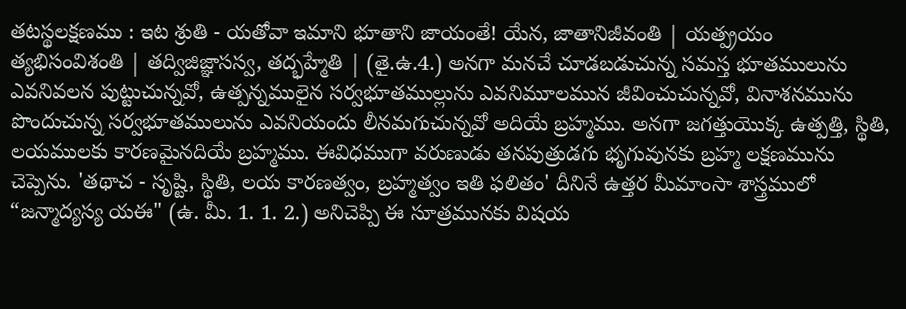తటస్థలక్షణము : ఇట శ్రుతి - యతోవా ఇమాని భూతాని జాయంతే! యేన, జాతానిజీవంతి | యత్ప్రయం త్యభిసంవిశంతి | తద్విజిజ్ఞాసస్వ, తద్భహ్మేతి | (తై.ఉ.4.) అనగా మనచే చూడబడుచున్న సమస్త భూతములును ఎవనివలన పుట్టుచున్నవో, ఉత్పన్నములైన సర్వభూతముల్లును ఎవనిమూలమున జీవించుచున్నవో, వినాశనమును పొందుచున్న సర్వభూతములును ఎవనియందు లీనమగుచున్నవో అదియే బ్రహ్మము. అనగా జగత్తుయొక్క ఉత్పత్తి, స్థితి, లయములకు కారణమైనదియే బ్రహ్మము. ఈవిధముగా వరుణుడు తనపుత్రుడగు భృగువునకు బ్రహ్మ లక్షణమును చెప్పెను. 'తథాచ - సృష్టి, స్థితి, లయ కారణత్వం, బ్రహ్మత్వం ఇతి ఫలితం' దీనినే ఉత్తర మీమాంసా శాస్త్రములో “జన్మాద్యస్య యఈ" (ఉ. మీ. 1. 1. 2.) అనిచెప్పి ఈ సూత్రమునకు విషయ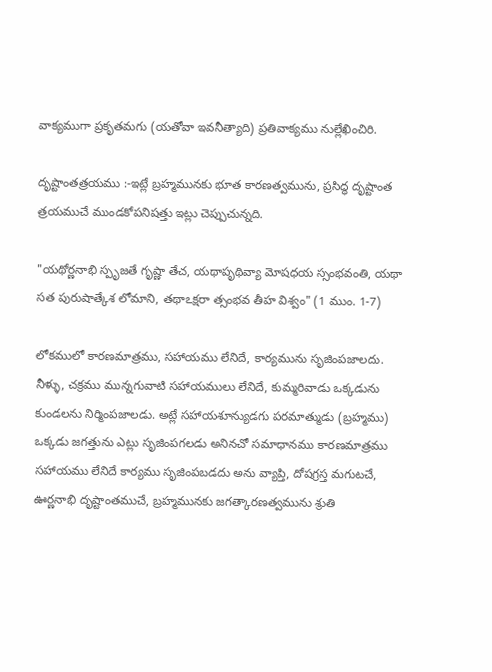వాక్యముగా ప్రకృతమగు (యతోవా ఇవనీత్యాది) ప్రతివాక్యము నుల్లేఖించిరి.

దృష్టాంతత్రయము :-ఇట్లే బ్రహ్మమునకు భూత కారణత్వమును, ప్రసిద్ధ దృష్టాంత త్రయముచే ముండకోపనిషత్తు ఇట్లు చెప్పుచున్నది.

"యథోర్ణనాభి స్పృజతే గృష్ణా తేచ, యథాపృథివ్యా మోషధయ స్సంభవంతి, యథా సత పురుషాత్కేశ లోమాని, తథాఽక్షరా త్సంభవ తీహ విశ్వం" (1 ముం. 1-7)

లోకములో కారణమాత్రము, సహాయము లేనిదే, కార్యమును సృజింపజాలదు. నీళ్ళు, చక్రము మున్నగువాటి సహాయములు లేనిదే, కుమ్మరివాడు ఒక్కడును కుండలను నిర్మింపజాలడు. అట్లే సహాయశూన్యుడగు పరమాత్ముడు (బ్రహ్మము) ఒక్కడు జగత్తును ఎట్లు సృజింపగలడు అనినచో సమాధానము కారణమాత్రము సహాయము లేనిదే కార్యము సృజింపబడదు అను వ్యాప్తి, దోషగ్రస్త మగుటచే, ఊర్ణనాభి దృష్టాంతముచే, బ్రహ్మమునకు జగత్కారణత్వమును శ్రుతి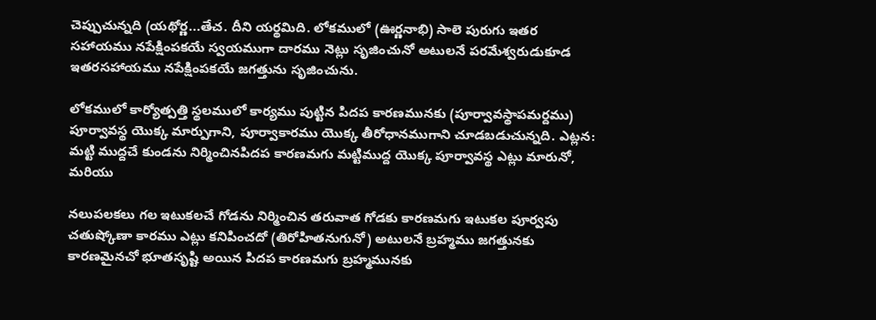చెప్పుచున్నది (యథోర్ణ...తేచ. దీని యర్థమిది. లోకములో (ఊర్ణనాభి) సాలె పురుగు ఇతర సహాయము నపేక్షింపకయే స్వయముగా దారము నెట్లు సృజించునో అటులనే పరమేశ్వరుడుకూడ ఇతరసహాయము నపేక్షింపకయే జగత్తును సృజించును.

లోకములో కార్యోత్పత్తి స్థలములో కార్యము పుట్టిన పిదప కారణమునకు (పూర్వావస్థాపమర్దము) పూర్వావస్థ యొక్క మార్పుగాని, పూర్వాకారము యొక్క తీరోధానముగాని చూడబడుచున్నది. ఎట్లన: మట్టి ముద్దచే కుండను నిర్మించినపిదప కారణమగు మట్టిముద్ద యొక్క పూర్వావస్థ ఎట్లు మారునో, మరియు

నలుపలకలు గల ఇటుకలచే గోడను నిర్మించిన తరువాత గోడకు కారణమగు ఇటుకల పూర్వపు చతుష్కోణా కారము ఎట్లు కనిపించదో (తిరోహితనుగునో) అటులనే బ్రహ్మము జగత్తునకు కారణమైనచో భూతసృష్టి అయిన పిదప కారణమగు బ్రహ్మమునకు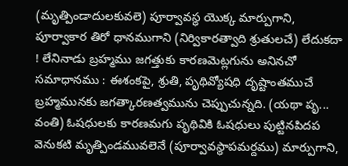(మృత్పిండాదులకువలె) పూర్వావస్థ యొక్క మార్పుగాని, పూర్వాకార తిరో ధానముగాని (నిర్వికారత్వాది శ్రుతులచే) లేదుకదా ! లేనినాడు బ్రహ్మము జగత్తుకు కారణమెట్లగును అనినచో సమాధానము : ఈశంకపై, శ్రుతి, పృథివ్యోషధి దృష్టాంతముచే బ్రహ్మమునకు జగత్కారణత్వమును చెప్పుచున్నది. (యథా పృ... వంతి) ఓషధులకు కారణమగు పృథివికి ఓషధులు పుట్టినపిదప వెనుకటి మృత్పిండమువలెనే (పూర్వావస్థాపమర్దము) మార్పుగాని,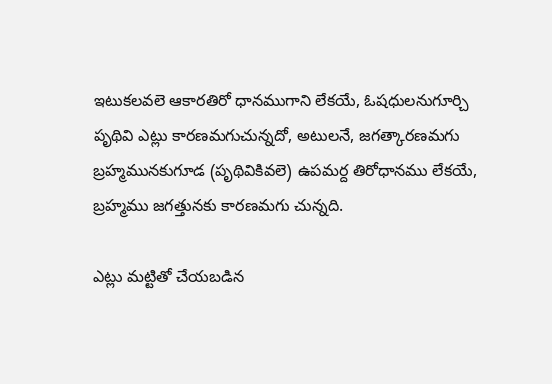ఇటుకలవలె ఆకారతిరో ధానముగాని లేకయే, ఓషధులనుగూర్చి పృథివి ఎట్లు కారణమగుచున్నదో, అటులనే, జగత్కారణమగు బ్రహ్మమునకుగూడ (పృథివికివలె) ఉపమర్ద తిరోధానము లేకయే, బ్రహ్మము జగత్తునకు కారణమగు చున్నది.

ఎట్లు మట్టితో చేయబడిన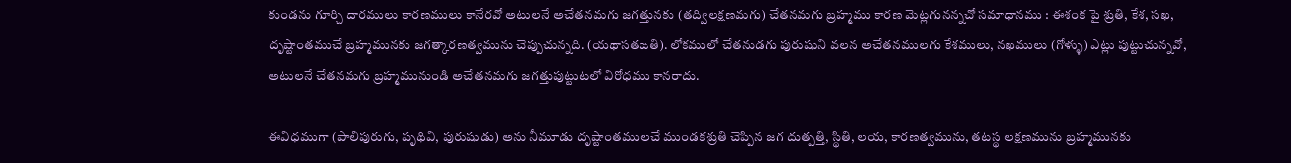కుండను గూర్చి దారములు కారణములు కానేరవో అటులనే అచేతనమగు జగత్తునకు (తద్విలక్షణమగు) చేతనమగు బ్రహ్మము కారణ మెట్లగునన్నచో సమాధానము : ఈశంక పై శ్రుతి, కేశ, సఖ, దృష్టాంతముచే బ్రహ్మమునకు జగత్కారణత్వమును చెప్పుచున్నది. (యథాసతఙతి). లోకములో చేతనుడగు పురుషుని వలన అచేతనములగు కేశములు, నఖములు (గోళ్ళు) ఎట్లు పుట్టుచున్నవో, అటులనే చేతనమగు బ్రహ్మమునుండి అచేతనమగు జగత్తుపుట్టుటలో విరోధము కానరాదు.

ఈవిధముగా (పాలిపురుగు, పృథివి, పురుషుడు) అను నీమూడు దృష్టాంతములచే ముండకశ్రుతి చెప్పిన జగ దుత్పత్తి, స్థితి, లయ, కారణత్వమును, తటస్థ లక్షణమును బ్రహ్మమునకు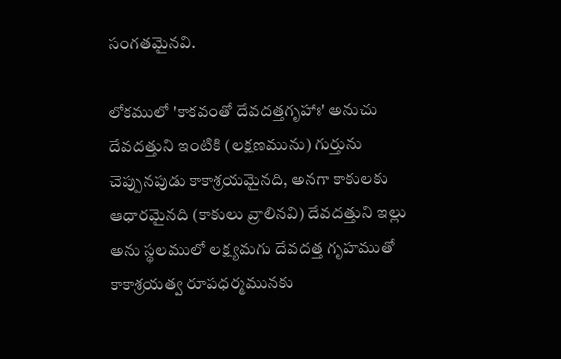సంగతమైనవి.

లోకములో 'కాకవంతో దేవదత్తగృహాః' అనుచు దేవదత్తుని ఇంటికి (లక్షణమును) గుర్తును చెప్పునపుడు కాకాశ్రయమైనది, అనగా కాకులకు ఆధారమైనది (కాకులు వ్రాలినవి) దేవదత్తుని ఇల్లు అను స్థలములో లక్ష్యమగు దేవదత్త గృహముతో కాకాశ్రయత్వ రూపధర్మమునకు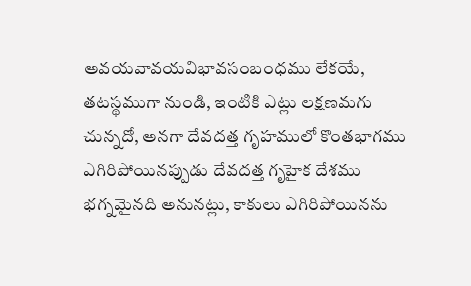అవయవావయవిభావసంబంధము లేకయే, తటస్థముగా నుండి, ఇంటికి ఎట్లు లక్షణమగు చున్నదో, అనగా దేవదత్త గృహములో కొంతభాగము ఎగిరిపోయినప్పుడు దేవదత్త గృహైక దేశము భగ్నమైనది అనునట్లు, కాకులు ఎగిరిపోయినను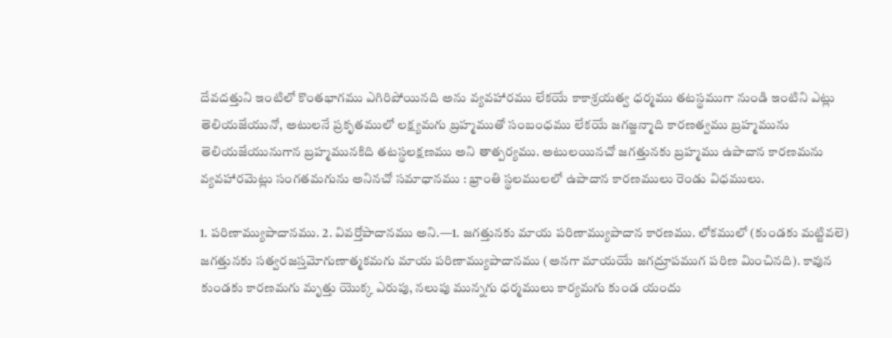దేవదత్తుని ఇంటిలో కొంతభాగము ఎగిరిపోయినది అను వ్యవహారము లేకయే కాకాశ్రయత్వ ధర్మము తటస్థముగా నుండి ఇంటిని ఎట్లు తెలియజేయునో, అటులనే ప్రకృతములో లక్ష్యమగు బ్రహ్మముతో సంబంధము లేకయే జగజ్జన్మాది కారణత్వము బ్రహ్మమును తెలియజేయునుగాన బ్రహ్మమునకిది తటస్థలక్షణము అని తాత్పర్యము. అటులయినచో జగత్తునకు బ్రహ్మము ఉపాదాన కారణమను వ్యవహారమెట్లు సంగతమగును అనినచో సమాధానము : భ్రాంతి స్థలములలో ఉపాదాన కారణములు రెండు విధములు.

1. పరిణామ్యుపాదానము. 2. వివర్తోపాదానము అని.—1. జగత్తునకు మాయ పరిణామ్యుపాదాన కారణము. లోకములో (కుండకు మట్టివలె) జగత్తునకు సత్వరజస్తమోగుణాత్మకమగు మాయ పరిణామ్యుపాదానము (అనగా మాయయే జగద్రూపముగ పరిణ మించినది). కావున కుండకు కారణమగు మృత్తు యొక్క ఎరుపు, నలుపు మున్నగు ధర్మములు కార్యమగు కుండ యందు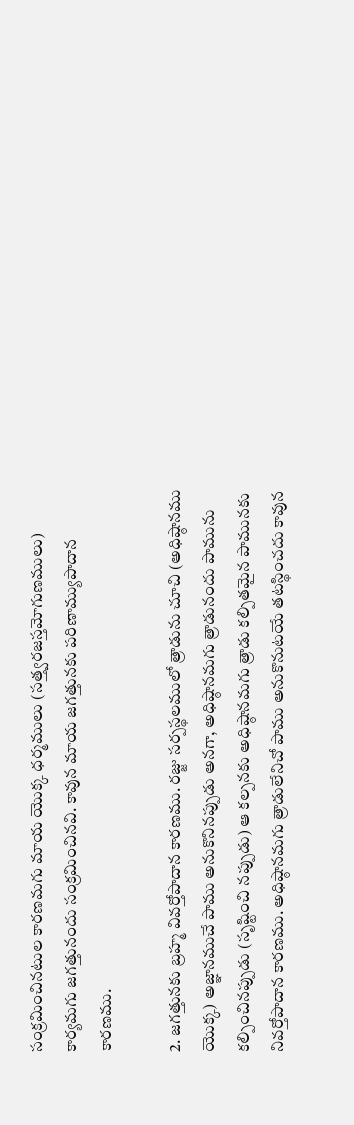సంక్రమించినటుల కారణమగు మాయ యొక్క ధర్మములు (సత్త్వరజస్తమోగుణములు) కార్యమగు జగత్తునందు సంక్రమించినవి. కావున మాయ జగత్తునకు పరిణామ్యుపాదాన కారణము.

2. జగత్తునకు బ్రహ్మ వివర్తోపాదాన కారణము. రజ్జు సర్పస్థలములో త్రాడును చూచి (అధిష్ఠానము యొక్క) అజ్ఞానముచే పాము అనుకొనినప్పుడు అనగా, అధిష్ఠానమగు త్రాడునందు పామును కల్పించినప్పుడు (సృష్టించి నప్పుడు) ఆ కల్పనకు అధిష్ఠానమగు త్రాడు కల్పితమైన పామునకు నివర్తోపాదాన కారణము. అధిష్ఠానమగు త్రాడులేనిచో పాము అనుకొనుటయే తటస్థించదు కావున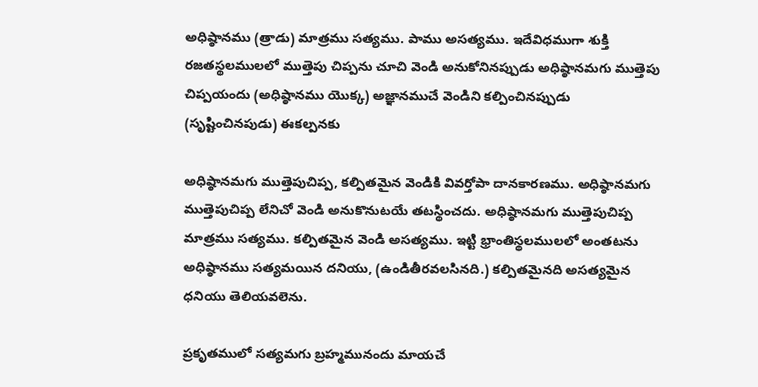అధిష్ఠానము (త్రాడు) మాత్రము సత్యము. పాము అసత్యము. ఇదేవిధముగా శుక్తి రజతస్థలములలో ముత్తెపు చిప్పను చూచి వెండి అనుకోనినప్పుడు అధిష్ఠానమగు ముత్తెపు చిప్పయందు (అధిష్ఠానము యొక్క) అజ్ఞానముచే వెండిని కల్పించినప్పుడు (సృష్టించినపుడు) ఈకల్పనకు

అధిష్ఠానమగు ముత్తెపుచిప్ప, కల్పితమైన వెండికి వివర్తోపా దానకారణము. అధిష్ఠానమగు ముత్తెపుచిప్ప లేనిచో వెండి అనుకొనుటయే తటస్థించదు. అధిష్ఠానమగు ముత్తెపుచిప్ప మాత్రము సత్యము. కల్పితమైన వెండి అసత్యము. ఇట్టి భ్రాంతిస్థలములలో అంతటను అధిష్ఠానము సత్యమయిన దనియు, (ఉండితీరవలసినది.) కల్పితమైనది అసత్యమైన ధనియు తెలియవలెను.

ప్రకృతములో సత్యమగు బ్రహ్మమునందు మాయచే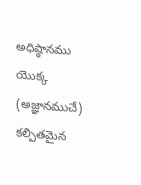అధిష్ఠానము యొక్క (అజ్ఞానముచే) కల్పితమైన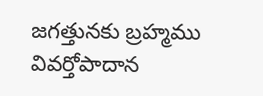జగత్తునకు బ్రహ్మము వివర్తోపాదాన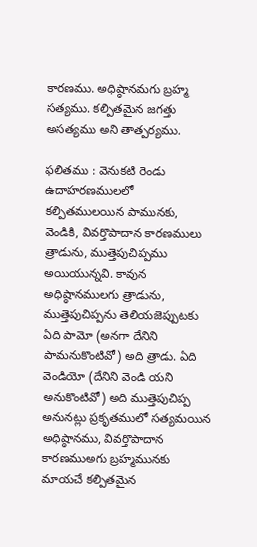కారణము. అధిష్ఠానమగు బ్రహ్మ సత్యము. కల్పితమైన జగత్తు అసత్యము అని తాత్పర్యము.

ఫలితము : వెనుకటి రెండు ఉదాహరణములలో కల్పితములయిన పామునకు, వెండికి, వివర్తొపాదాన కారణములు త్రాడును, ముత్తెపుచిప్పము అయియున్నవి. కావున అధిష్ఠానములగు త్రాడును, ముత్తెపుచిప్పను తెలియజెప్పుటకు ఏది పామో (అనగా దేనిని పామనుకొంటివో) అది త్రాడు. ఏది వెండియో (దేనిని వెండి యని అనుకొంటివో) అది ముత్తెపుచిప్ప అనునట్లు ప్రకృతములో సత్యమయిన అధిష్ఠానము, వివర్తొపాదాన కారణముఅగు బ్రహ్మమునకు మాయచే కల్పితమైన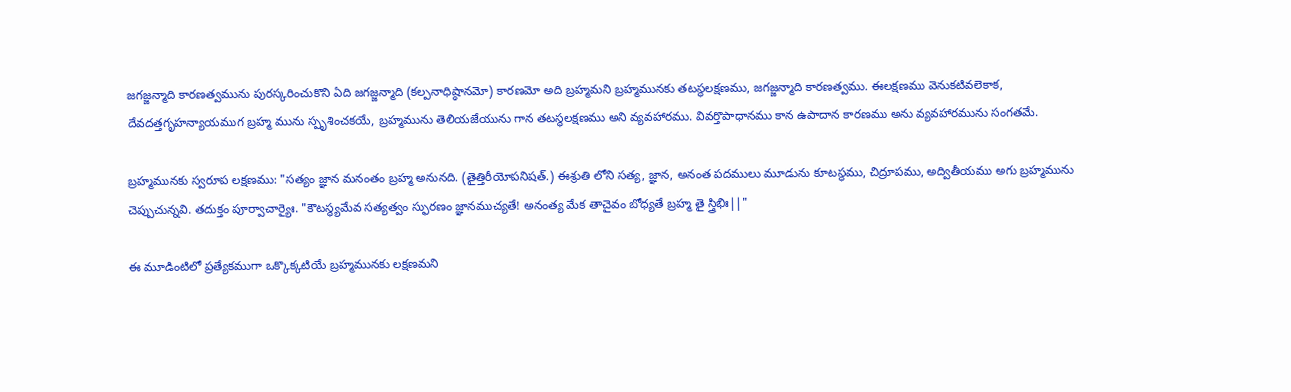జగజ్జన్మాది కారణత్వమును పురస్కరించుకొని ఏది జగజ్జన్మాది (కల్పనాధిష్ఠానమో) కారణమో అది బ్రహ్మమని బ్రహ్మమునకు తటస్థలక్షణము, జగజ్జన్మాది కారణత్వము. ఈలక్షణము వెనుకటివలెకాక, దేవదత్తగృహన్యాయముగ బ్రహ్మ మును స్పృశించకయే, బ్రహ్మమును తెలియజేయును గాన తటస్థలక్షణము అని వ్యవహారము. వివర్తొపాధానము కాన ఉపాదాన కారణము అను వ్యవహారమును సంగతమే.

బ్రహ్మమునకు స్వరూప లక్షణము: "సత్యం జ్ఞాన మనంతం బ్రహ్మ అనునది. (తైత్తిరీయోపనిషత్.) ఈశ్రుతి లోని సత్య, జ్ఞాన, అనంత పదములు మూడును కూటస్థము, చిద్రూపము, అద్వితీయము అగు బ్రహ్మమును చెప్పుచున్నవి. తదుక్తం పూర్వాచార్యైః. "కౌటస్థ్యమేవ సత్యత్వం స్ఫురణం జ్ఞానముచ్యతే! అనంత్య మేక తాచైవం బోధ్యతే బ్రహ్మ తై స్త్రిభిః||"

ఈ మూడింటిలో ప్రత్యేకముగా ఒక్కొక్కటియే బ్రహ్మమునకు లక్షణమని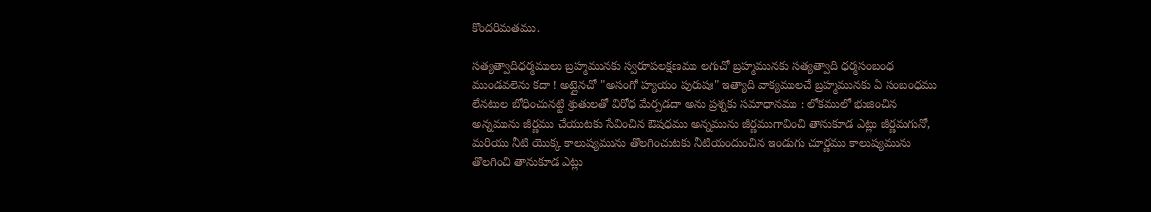కొందరిమతము.

సత్యత్వాదిధర్మములు బ్రహ్మమునకు స్వరూపలక్షణము లగుచో బ్రహ్మమునకు సత్యత్వాది ధర్మసంబంధ ముండవలెను కదా ! అట్లైనచో "అసంగో హ్యయం పురుషః" ఇత్యాది వాక్యములచే బ్రహ్మమునకు ఏ సంబంధము లేనటుల బోధించునట్టి శ్రుతులతో విరోధ మేర్పడదా అను ప్రశ్నకు సమాధానము : లోకములో భుజించిన అన్నమును జీర్ణము చేయుటకు సేవించిన ఔషధము అన్నమును జీర్ణముగావించి తానుకూడ ఎట్లు జీర్ణమగునో, మరియు నీటి యొక్క కాలుష్యమును తొలగించుటకు నీటియందుంచిన ఇండుగు చూర్ణము కాలుష్యమును తొలగించి తానుకూడ ఎట్లు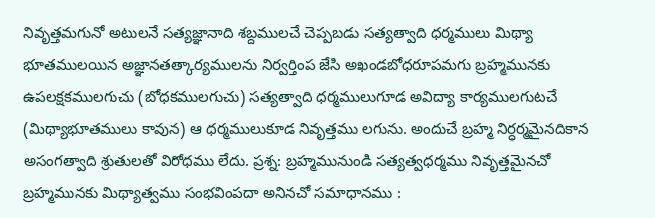నివృత్తమగునో అటులనే సత్యజ్ఞానాది శబ్దములచే చెప్పబడు సత్యత్వాది ధర్మములు మిథ్యా భూతములయిన అజ్ఞానతత్కార్యములను నిర్వర్తింప జేసి అఖండబోధరూపమగు బ్రహ్మమునకు ఉపలక్షకములగుచు (బోధకములగుచు) సత్యత్వాది ధర్మములుగూడ అవిద్యా కార్యములగుటచే (మిథ్యాభూతములు కావున) ఆ ధర్మములుకూడ నివృత్తము లగును. అందుచే బ్రహ్మ నిర్ధర్మమైనదికాన అసంగత్వాది శ్రుతులతో విరోధము లేదు. ప్రశ్న: బ్రహ్మమునుండి సత్యత్వధర్మము నివృత్తమైనచో బ్రహ్మమునకు మిథ్యాత్వము సంభవింపదా అనినచో సమాధానము :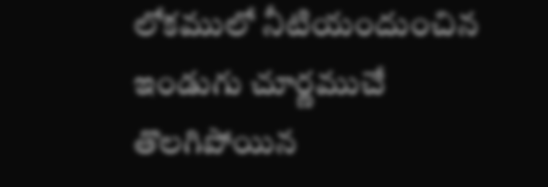లోకములో నీటియందుంచిన ఇండుగు చూర్ణముచే తొలగిపోయిన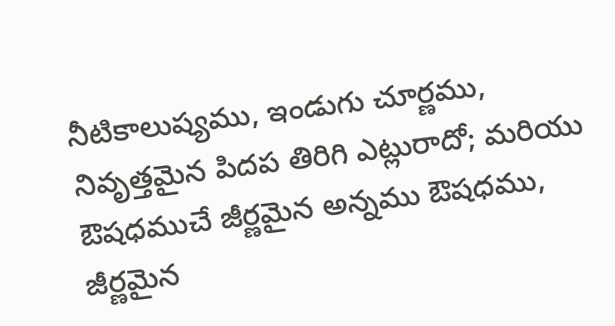నీటికాలుష్యము, ఇండుగు చూర్ణము, నివృత్తమైన పిదప తిరిగి ఎట్లురాదో; మరియు ఔషధముచే జీర్ణమైన అన్నము ఔషధము, జీర్ణమైన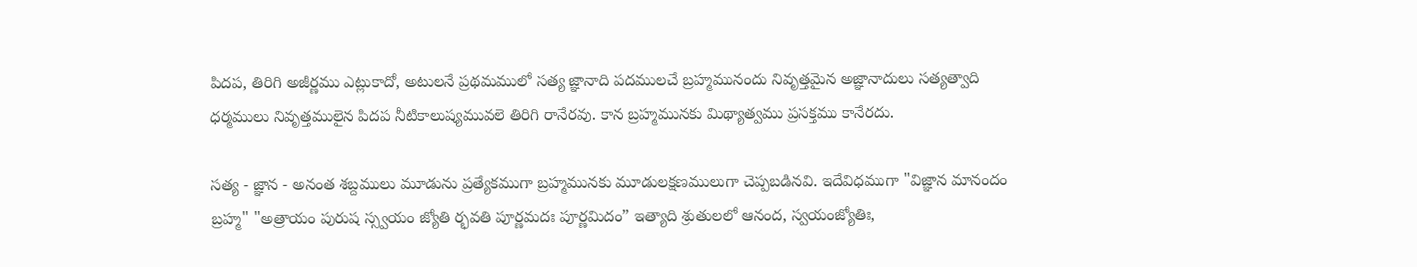పిదప, తిరిగి అజీర్ణము ఎట్లుకాదో, అటులనే ప్రథమములో సత్య జ్ఞానాది పదములచే బ్రహ్మమునందు నివృత్తమైన అజ్ఞానాదులు సత్యత్వాది ధర్మములు నివృత్తములైన పిదప నీటికాలుష్యమువలె తిరిగి రానేరవు. కాన బ్రహ్మమునకు మిథ్యాత్వము ప్రసక్తము కానేరదు.

సత్య - జ్ఞాన - అనంత శబ్దములు మూడును ప్రత్యేకముగా బ్రహ్మమునకు మూడులక్షణములుగా చెప్పబడినవి. ఇదేవిధముగా "విజ్ఞాన మానందం బ్రహ్మ" "అత్రాయం పురుష స్స్వయం జ్యోతి ర్భవతి పూర్ణమదః పూర్ణమిదం” ఇత్యాది శ్రుతులలో ఆనంద, స్వయంజ్యోతిః,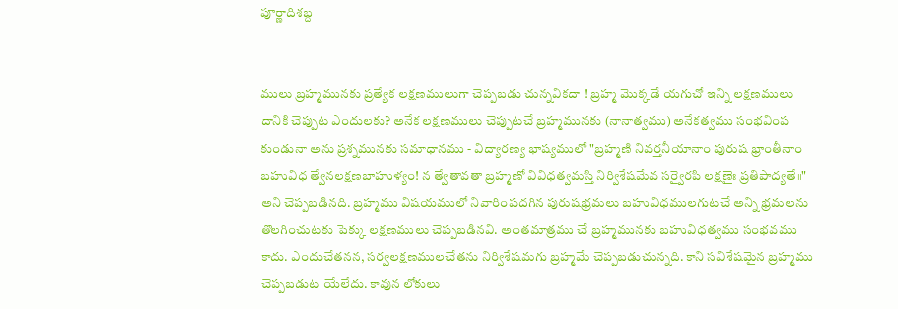పూర్ణాదిశబ్ద


ములు బ్రహ్మమునకు ప్రత్యేక లక్షణములుగా చెప్పబడు చున్నవికదా ! బ్రహ్మ మొక్కడే యగుచో ఇన్ని లక్షణములు దానికి చెప్పుట ఎందులకు? అనేక లక్షణములు చెప్పుటచే బ్రహ్మమునకు (నానాత్వము) అనేకత్వము సంభవింప కుండునా అను ప్రశ్నమునకు సమాధానము - విద్యారణ్య భాష్యములో "బ్రహ్మణి నివర్తనీయానాం పురుష భ్రాంతీనాం బహువిధ త్వేనలక్షణబాహుళ్యం! న త్వేతావతా బ్రహ్మణో వివిధత్వమస్తి నిర్విశేషమేవ సర్వైరపి లక్షణైః ప్రతిపాద్యతే॥" అని చెప్పబడినది. బ్రహ్మము విషయములో నివారింపదగిన పురుషభ్రమలు బహువిధములగుటచే అన్ని భ్రమలను తొలగించుటకు పెక్కు లక్షణములు చెప్పబడినవి. అంతమాత్రము చే బ్రహ్మమునకు బహువిధత్వము సంభవము కాదు. ఎందుచేతనన, సర్వలక్షణములచేతను నిర్విశేషమగు బ్రహ్మమే చెప్పబడుచున్నది. కాని సవిశేషమైన బ్రహ్మము చెప్పబడుట యేలేదు. కావున లోకులు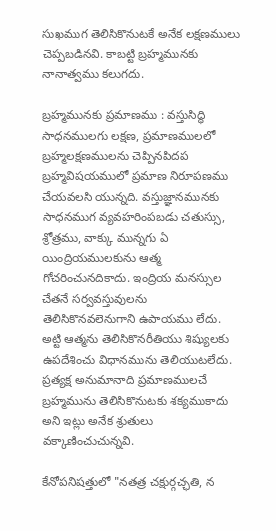సుఖముగ తెలిసికొనుటకే అనేక లక్షణములు చెప్పబడినవి. కాబట్టి బ్రహ్మమునకు నానాత్వము కలుగదు.

బ్రహ్మమునకు ప్రమాణము : వస్తుసిద్ధి సాధనములగు లక్షణ, ప్రమాణములలో బ్రహ్మలక్షణములను చెప్పినపిదప బ్రహ్మవిషయములో ప్రమాణ నిరూపణము చేయవలసి యున్నది. వస్తుజ్ఞానమునకు సాధనముగ వ్యవహరింపబడు చతుస్సు, శ్రోత్రము, వాక్కు మున్నగు ఏ యింద్రియములకును ఆత్మ గోచరించునదికాదు. ఇంద్రియ మనస్సుల చేతనే సర్వవస్తువులను తెలిసికొనవలెనుగాని ఉపాయము లేదు. అట్టి ఆత్మను తెలిసికొనరీతియు శిష్యులకు ఉపదేశించు విధానమును తెలియుటలేదు. ప్రత్యక్ష అనుమానాది ప్రమాణములచే బ్రహ్మమును తెలిసికొనుటకు శక్యముకాదు అని ఇట్లు అనేక శ్రుతులు వక్కాణించుచున్నవి.

కేనోపనిషత్తులో "నతత్ర చక్షుర్గచ్ఛతి, న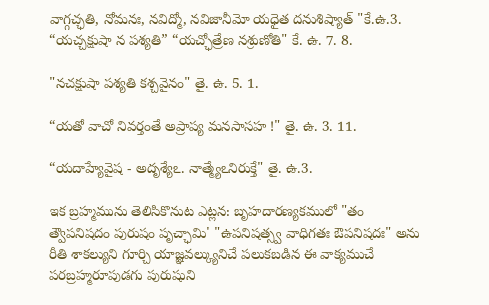వాగ్గచ్ఛతి, నోమనః, నవిద్మో, నవిజానీమో యధైత దనుశిష్యాత్ "కే.ఉ.3. “యచ్చక్షుషా న పశ్యతి” “యచ్ఛోత్రేణ నశ్రుణోతి" కే. ఉ. 7. 8.

"నచక్షుషా పశ్యతి కశ్చవైనం" తై. ఉ. 5. 1.

“యతో వాచో నివర్తంతే అప్రాప్య మనసాసహ !" తై. ఉ. 3. 11.

“యదాహ్యేవైష - అదృశ్యేఽ. నాత్మ్యేఽనిరుక్తే" తై. ఉ.3.

ఇక బ్రహ్మమును తెలిసికొనుట ఎట్లన: బృహదారణ్యకములో "తం త్వౌపనిషదం పురుషం పృచ్ఛామి' "ఉపనిషత్స్వ వాధిగతః ఔపనిషదః" అను రీతి శాకల్యుని గూర్చి యాజ్ఞవల్క్యునిచే పలుకబడిన ఈ వాక్యముచే పరబ్రహ్మరూపుడగు పురుషుని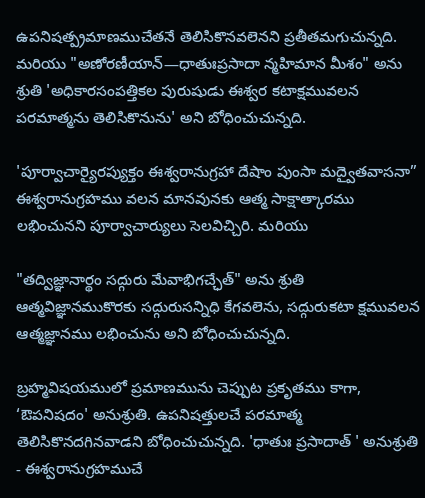ఉపనిషత్ప్రమాణముచేతనే తెలిసికొనవలెనని ప్రతీతమగుచున్నది. మరియు "అణోరణీయాన్—ధాతుఃప్రసాదా న్మహిమాన మీశం" అను శ్రుతి 'అధికారసంపత్తికల పురుషుడు ఈశ్వర కటాక్షమువలన పరమాత్మను తెలిసికొనును' అని బోధించుచున్నది.

'పూర్వాచార్యైరప్యుక్తం ఈశ్వరానుగ్రహా దేషాం పుంసా మద్వైతవాసనా” ఈశ్వరానుగ్రహము వలన మానవునకు ఆత్మ సాక్షాత్కారము లభించునని పూర్వాచార్యులు సెలవిచ్చిరి. మరియు

"తద్విజ్ఞానార్థం సద్గురు మేవాభిగచ్ఛేత్" అను శ్రుతి ఆత్మవిజ్ఞానముకొరకు సద్గురుసన్నిధి కేగవలెను, సద్గురుకటా క్షమువలన ఆత్మజ్ఞానము లభించును అని బోధించుచున్నది.

బ్రహ్మవిషయములో ప్రమాణమును చెప్పుట ప్రకృతము కాగా, ‘ఔపనిషదం' అనుశ్రుతి. ఉపనిషత్తులచే పరమాత్మ తెలిసికొనదగినవాడని బోధించుచున్నది. 'ధాతుః ప్రసాదాత్ ' అనుశ్రుతి - ఈశ్వరానుగ్రహముచే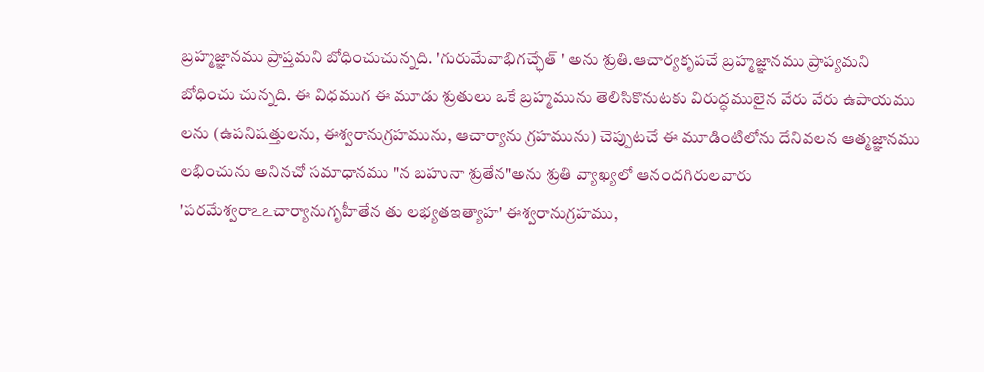బ్రహ్మజ్ఞానము ప్రాప్తమని బోధించుచున్నది. 'గురుమేవాభిగచ్ఛేత్ ' అను శ్రుతి.ఆచార్యకృపచే బ్రహ్మజ్ఞానము ప్రాప్యమని బోధించు చున్నది. ఈ విధముగ ఈ మూడు శ్రుతులు ఒకే బ్రహ్మమును తెలిసికొనుటకు విరుద్ధములైన వేరు వేరు ఉపాయము లను (ఉపనిషత్తులను, ఈశ్వరానుగ్రహమును, ఆచార్యాను గ్రహమును) చెప్పుటచే ఈ మూడింటిలోను దేనివలన ఆత్మజ్ఞానము లభించును అనినచో సమాధానము "న బహునా శ్రుతేన"అను శ్రుతి వ్యాఖ్యలో ఆనందగిరులవారు 'పరమేశ్వరాఽఽచార్యానుగృహీతేన తు లభ్యతఇత్యాహ' ఈశ్వరానుగ్రహము,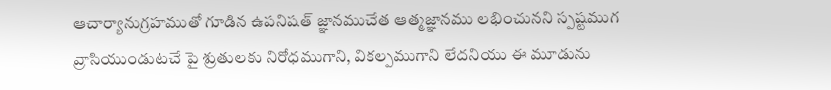ఆచార్యానుగ్రహముతో గూడిన ఉపనిషత్ జ్ఞానముచేత ఆత్మజ్ఞానము లభించునని స్పష్టముగ వ్రాసియుండుటచే పై శ్రుతులకు నిరోధముగాని, వికల్పముగాని లేదనియు ఈ మూడును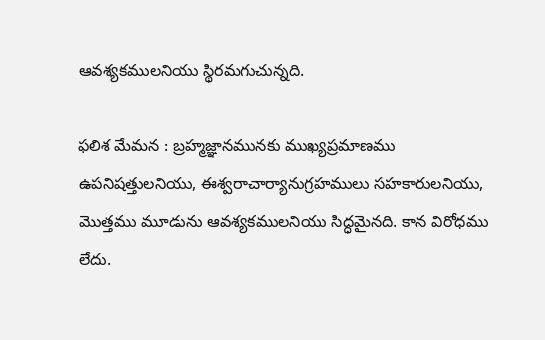ఆవశ్యకములనియు స్థిరమగుచున్నది.

ఫలిశ మేమన : బ్రహ్మజ్ఞానమునకు ముఖ్యప్రమాణము ఉపనిషత్తులనియు, ఈశ్వరాచార్యానుగ్రహములు సహకారులనియు, మొత్తము మూడును ఆవశ్యకములనియు సిద్ధమైనది. కాన విరోధము లేదు.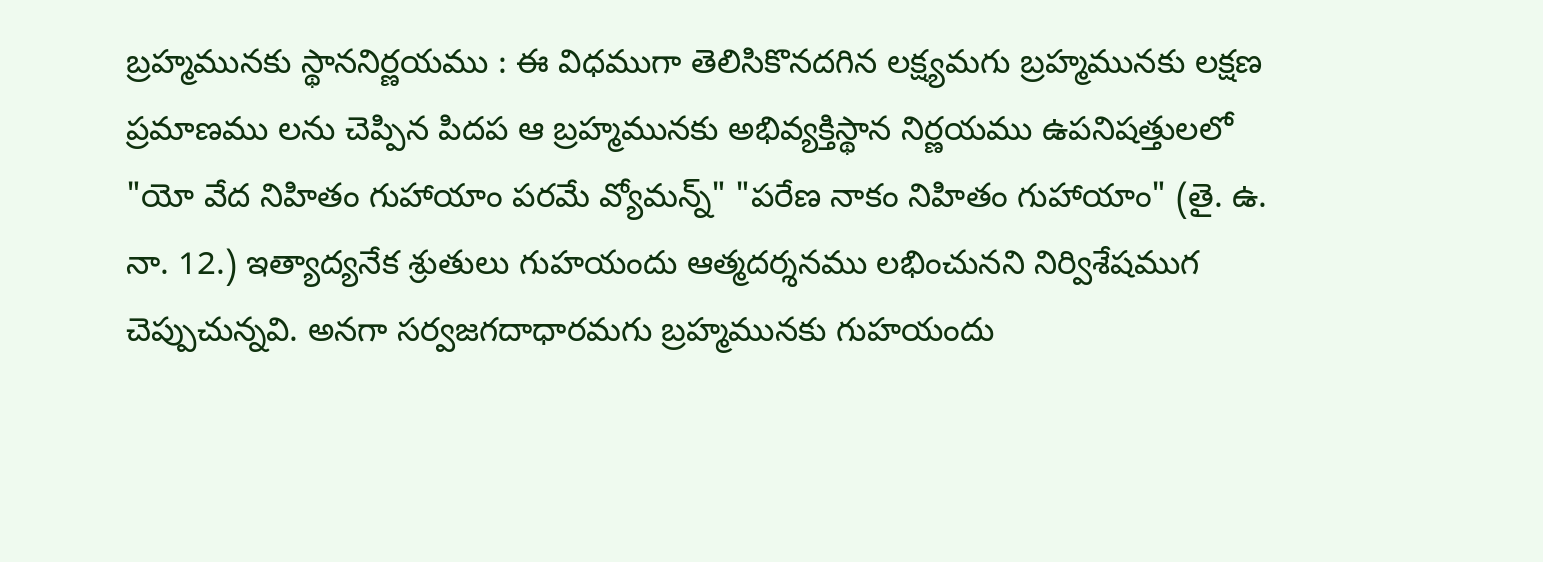బ్రహ్మమునకు స్థాననిర్ణయము : ఈ విధముగా తెలిసికొనదగిన లక్ష్యమగు బ్రహ్మమునకు లక్షణ ప్రమాణము లను చెప్పిన పిదప ఆ బ్రహ్మమునకు అభివ్యక్తిస్థాన నిర్ణయము ఉపనిషత్తులలో "యో వేద నిహితం గుహాయాం పరమే వ్యోమన్న్" "పరేణ నాకం నిహితం గుహాయాం" (తై. ఉ. నా. 12.) ఇత్యాద్యనేక శ్రుతులు గుహయందు ఆత్మదర్శనము లభించునని నిర్విశేషముగ చెప్పుచున్నవి. అనగా సర్వజగదాధారమగు బ్రహ్మమునకు గుహయందు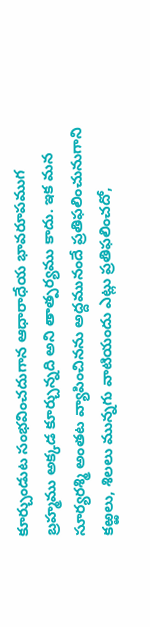కూర్చుండుట సంభవించదుగాన ఆధారాధేయ భావరూపముగ బ్రహ్మము అక్కడ కూర్చున్నది అని తాత్పర్యము కాదు. ఇక మన సూర్యరశ్మి అంతట వ్యాపించినను అద్దమునందే ప్రతిఫలించునుగాని కఱ్ఱలు, శిలలు మున్నగు వాటియందు ఎట్లు ప్రతిఫలించదో,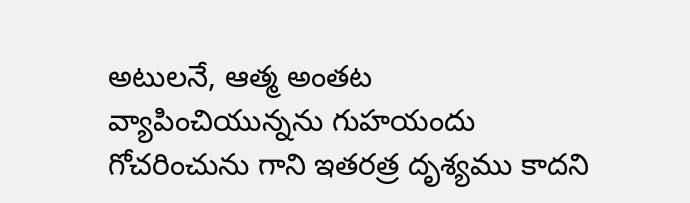అటులనే, ఆత్మ అంతట వ్యాపించియున్నను గుహయందు గోచరించును గాని ఇతరత్ర దృశ్యము కాదని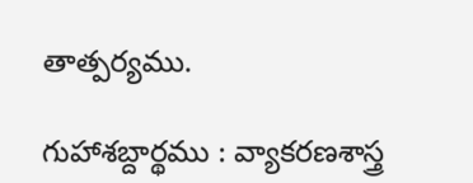తాత్పర్యము.

గుహాశబ్దార్థము : వ్యాకరణశాస్త్ర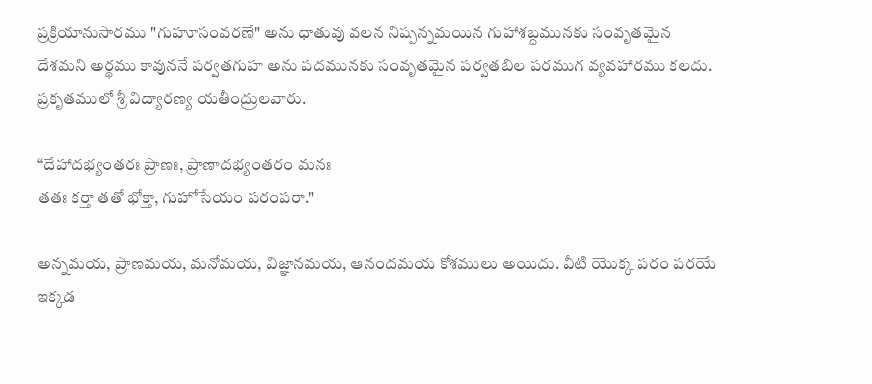ప్రక్రియానుసారము "గుహూసంవరణే" అను ధాతువు వలన నిష్పన్నమయిన గుహాశబ్దమునకు సంవృతమైన దేశమని అర్థము కావుననే పర్వతగుహ అను పదమునకు సంవృతమైన పర్వతబిల పరముగ వ్యవహారము కలదు. ప్రకృతములో శ్రీ విద్యారణ్య యతీంద్రులవారు.

“దేహాదభ్యంతరః ప్రాణః, ప్రాణాదభ్యంతరం మనః
తతః కర్తా తతో భోక్తా, గుహోసేయం పరంపరా."

అన్నమయ, ప్రాణమయ, మనోమయ, విజ్ఞానమయ, ఆనందమయ కోశములు అయిదు. వీటి యొక్క పరం పరయే ఇక్కడ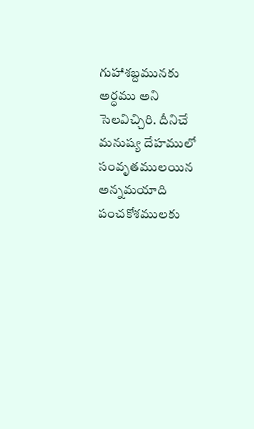గుహాశబ్దమునకు అర్ధము అని సెలవిచ్చిరి. దీనిచే మనుష్య దేహములో సంవృతములయిన అన్నమయాది పంచకోశములకు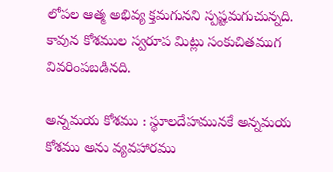లోపల ఆత్మ అభివ్య క్తమగునని స్పష్టమగుచున్నది. కావున కోశముల స్వరూప మిట్లు సంకుచితముగ వివరింపబడినది.

అన్నమయ కోశము : స్థూలదేహమునకే అన్నమయ కోశము అను వ్యవహారము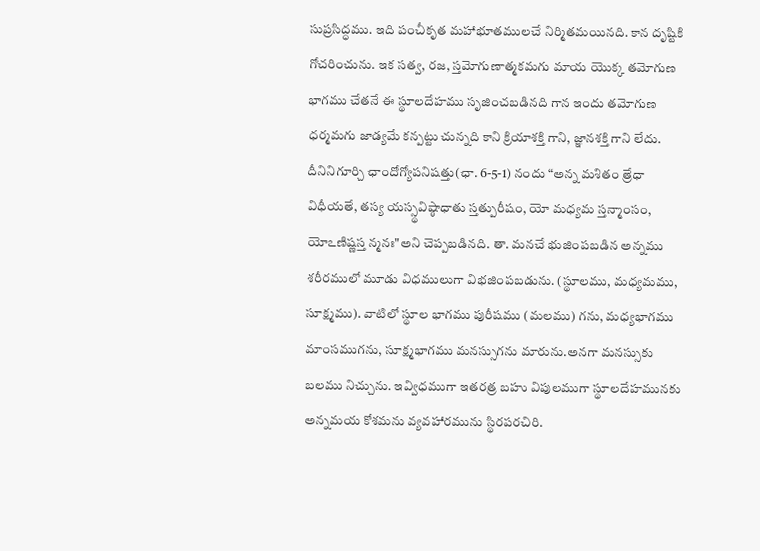సుప్రసిద్ధము. ఇది పంచీకృత మహాభూతములచే నిర్మితమయినది. కాన దృష్టికి గోచరించును. ఇక సత్వ, రజ, స్తమోగుణాత్మకమగు మాయ యొక్క తమోగుణ భాగము చేతనే ఈ స్థూలదేహము సృజించబడినది గాన ఇందు తమోగుణ ధర్మమగు జాడ్యమే కన్పట్టు చున్నది కాని క్రియాశక్తి గాని, జ్ఞానశక్తి గాని లేదు. దీనినిగూర్చి ఛాందోగ్యోపనిషత్తు(ఛా. 6-5-1) నందు “అన్న మశితం త్రేధా విధీయతే, తస్య యస్స్థవిష్ఠాధాతు స్తత్పురీషం, యో మధ్యమ స్తన్మాంసం, యోఽణిష్ణస్త న్మనః"అని చెప్పబడినది. తా. మనచే భుజింపబడిన అన్నము శరీరములో మూడు విధములుగా విభజింపబడును. (స్థూలము, మధ్యమము, సూక్ష్మము). వాటిలో స్థూల భాగము పురీషము (మలము) గను, మధ్యభాగము మాంసముగను, సూక్ష్మభాగము మనస్సుగను మారును.అనగా మనస్సుకు బలము నిచ్చును. ఇవ్విధముగా ఇతరత్ర బహు విపులముగా స్థూలదేహమునకు అన్నమయ కోశమను వ్యవహారమును స్థిరపరచిరి.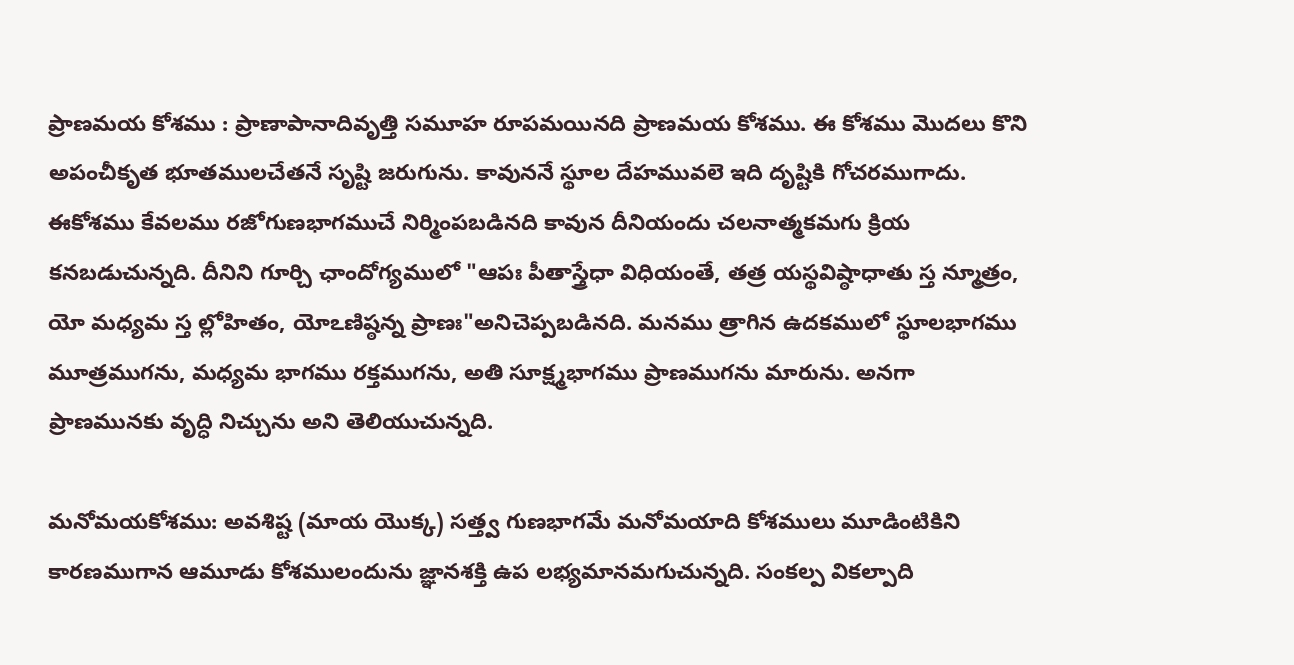ప్రాణమయ కోశము : ప్రాణాపానాదివృత్తి సమూహ రూపమయినది ప్రాణమయ కోశము. ఈ కోశము మొదలు కొని అపంచీకృత భూతములచేతనే సృష్టి జరుగును. కావుననే స్థూల దేహమువలె ఇది దృష్టికి గోచరముగాదు. ఈకోశము కేవలము రజోగుణభాగముచే నిర్మింపబడినది కావున దీనియందు చలనాత్మకమగు క్రియ కనబడుచున్నది. దీనిని గూర్చి ఛాందోగ్యములో "ఆపః పీతాస్త్రేధా విధియంతే, తత్ర యస్థవిష్ఠాధాతు స్త న్మూత్రం, యో మధ్యమ స్త ల్లోహితం, యోఽణిష్ఠన్న ప్రాణః"అనిచెప్పబడినది. మనము త్రాగిన ఉదకములో స్థూలభాగము మూత్రముగను, మధ్యమ భాగము రక్తముగను, అతి సూక్ష్మభాగము ప్రాణముగను మారును. అనగా ప్రాణమునకు వృద్ధి నిచ్చును అని తెలియుచున్నది.

మనోమయకోశము: అవశిష్ట (మాయ యొక్క) సత్త్వ గుణభాగమే మనోమయాది కోశములు మూడింటికిని కారణముగాన ఆమూడు కోశములందును జ్ఞానశక్తి ఉప లభ్యమానమగుచున్నది. సంకల్ప వికల్పాది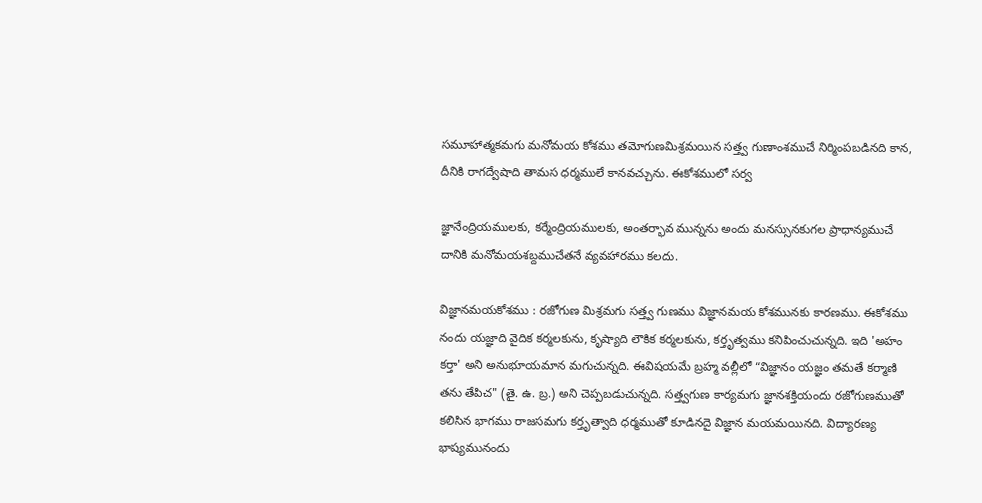సమూహాత్మకమగు మనోమయ కోశము తమోగుణమిశ్రమయిన సత్త్వ గుణాంశముచే నిర్మింపబడినది కాన, దీనికి రాగద్వేషాది తామస ధర్మములే కానవచ్చును. ఈకోశములో సర్వ

జ్ఞానేంద్రియములకు, కర్మేంద్రియములకు, అంతర్భావ మున్నను అందు మనస్సునకుగల ప్రాధాన్యముచే దానికి మనోమయశబ్దముచేతనే వ్యవహారము కలదు.

విజ్ఞానమయకోశము : రజోగుణ మిశ్రమగు సత్త్వ గుణము విజ్ఞానమయ కోశమునకు కారణము. ఈకోశము నందు యజ్ఞాది వైదిక కర్మలకును, కృష్యాది లౌకిక కర్మలకును, కర్తృత్వము కనిపించుచున్నది. ఇది 'అహం కర్తా' అని అనుభూయమాన మగుచున్నది. ఈవిషయమే బ్రహ్మ వల్లీలో “విజ్ఞానం యజ్ఞం తమతే కర్మాణి తను తేపిచ" (తై. ఉ. బ్ర.) అని చెప్పబడుచున్నది. సత్త్వగుణ కార్యమగు జ్ఞానశక్తియందు రజోగుణముతో కలిసిన భాగము రాజసమగు కర్తృత్వాది ధర్మముతో కూడినదై విజ్ఞాన మయమయినది. విద్యారణ్య భాష్యమునందు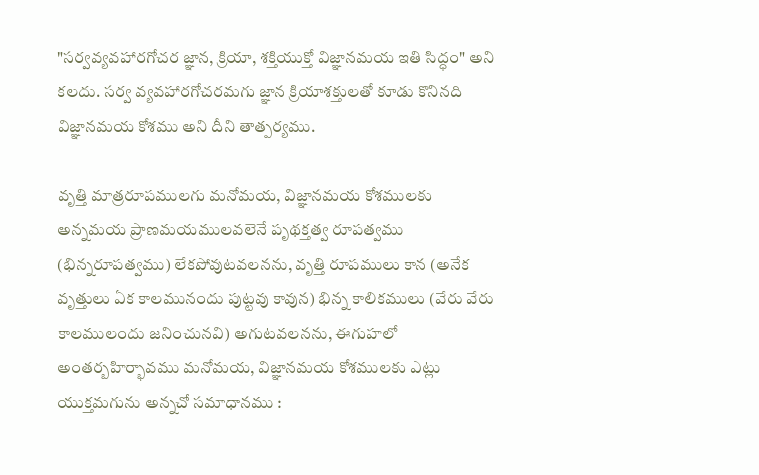"సర్వవ్యవహారగోచర జ్ఞాన, క్రియా, శక్తియుక్తో విజ్ఞానమయ ఇతి సిద్ధం" అని కలదు. సర్వ వ్యవహారగోచరమగు జ్ఞాన క్రియాశక్తులతో కూడు కొనినది విజ్ఞానమయ కోశము అని దీని తాత్పర్యము.

వృత్తి మాత్రరూపములగు మనోమయ, విజ్ఞానమయ కోశములకు అన్నమయ ప్రాణమయములవలెనే పృథక్తత్వ రూపత్వము (భిన్నరూపత్వము) లేకపోవుటవలనను, వృత్తి రూపములు కాన (అనేక వృత్తులు ఏక కాలమునందు పుట్టవు కావున) భిన్న కాలికములు (వేరు వేరు కాలములందు జనించునవి) అగుటవలనను, ఈగుహలో అంతర్బహిర్భావము మనోమయ, విజ్ఞానమయ కోశములకు ఎట్లు యుక్తమగును అన్నచో సమాధానము :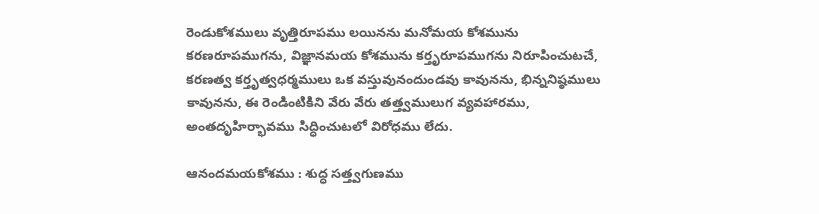రెండుకోశములు వృత్తిరూపము లయినను మనోమయ కోశమును కరణరూపముగను, విజ్ఞానమయ కోశమును కర్తృరూపముగను నిరూపించుటచే, కరణత్వ కర్తృత్వధర్మములు ఒక వస్తువునందుండవు కావునను, భిన్ననిష్ఠములు కావునను, ఈ రెండింటికిని వేరు వేరు తత్త్వములుగ వ్యవహారము, అంతదృహిర్భావము సిద్ధించుటలో విరోధము లేదు.

ఆనందమయకోశము : శుద్ధ సత్త్వగుణము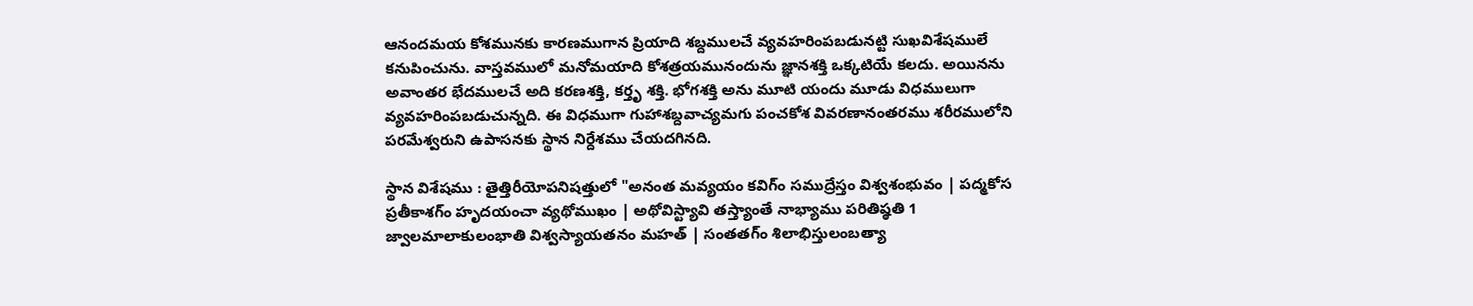ఆనందమయ కోశమునకు కారణముగాన ప్రియాది శబ్దములచే వ్యవహరింపబడునట్టి సుఖవిశేషములే కనుపించును. వాస్తవములో మనోమయాది కోశత్రయమునందును జ్ఞానశక్తి ఒక్కటియే కలదు. అయినను అవాంతర భేదములచే అది కరణశక్తి, కర్తృ శక్తి. భోగశక్తి అను మూటి యందు మూడు విధములుగా వ్యవహరింపబడుచున్నది. ఈ విధముగా గుహాశబ్దవాచ్యమగు పంచకోశ వివరణానంతరము శరీరములోని పరమేశ్వరుని ఉపాసనకు స్థాన నిర్దేశము చేయదగినది.

స్థాన విశేషము : తైత్తిరీయోపనిషత్తులో "అనంత మవ్యయం కవిగ్ం సముద్రేస్తం విశ్వశంభువం | పద్మకోస ప్రతీకాశగ్ం హృదయంచా వ్యథోముఖం | అథోవిస్ట్యావి తస్త్యాంతే నాభ్యాము పరితిష్ఠతి 1 జ్వాలమాలాకులంభాతి విశ్వస్యాయతనం మహత్ | సంతతగ్ం శిలాభిస్తులంబత్యా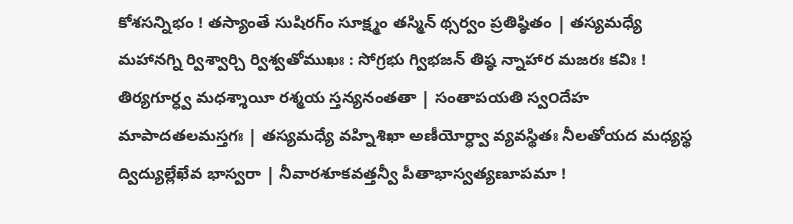కోశసన్నిభం ! తస్యాంతే సుషిరగ్ం సూక్ష్మం తస్మిన్ థ్సర్వం ప్రతిష్ఠితం | తస్యమధ్యే మహానగ్ని ర్విశ్వార్చి ర్విశ్వతోముఖః : సోగ్రభు గ్విభజన్ తిష్ఠ న్నాహార మజరః కవిః ! తిర్యగూర్ధ్వ మధశ్శాయీ రశ్మయ స్తన్యనంతతా | సంతాపయతి స్వ౦దేహ మాపాదతలమస్తగః | తస్యమధ్యే వహ్నిశిఖా అణీయోర్ధ్వా వ్యవస్థితః నీలతోయద మధ్యస్థ ద్విద్యుల్లేఖేవ భాస్వరా | నీవారశూకవత్తన్వీ పీతాభాస్వత్యణూపమా !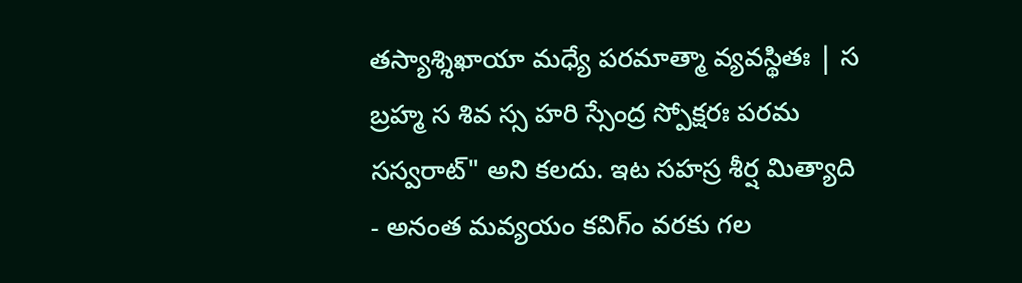తస్యాశ్శిఖాయా మధ్యే పరమాత్మా వ్యవస్థితః | స బ్రహ్మ స శివ స్స హరి స్సేంద్ర స్పోక్షరః పరమ సస్వరాట్" అని కలదు. ఇట సహస్ర శీర్ష మిత్యాది - అనంత మవ్యయం కవిగ్ం వరకు గల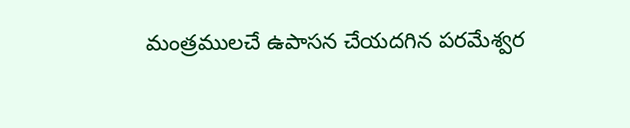మంత్రములచే ఉపాసన చేయదగిన పరమేశ్వర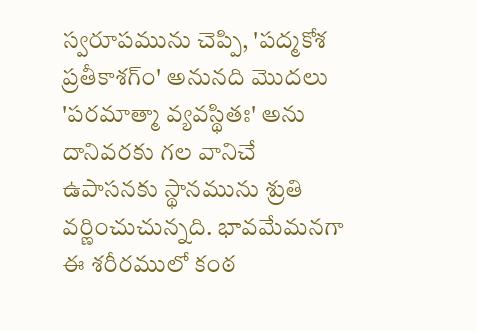స్వరూపమును చెప్పి, 'పద్మకోశ ప్రతీకాశగ్ం' అనునది మొదలు 'పరమాత్మా వ్యవస్థితః' అను దానివరకు గల వానిచే ఉపాసనకు స్థానమును శ్రుతి వర్ణించుచున్నది. భావమేమనగా ఈ శరీరములో కంఠ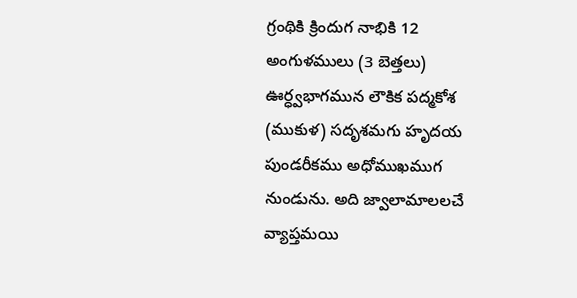గ్రంథికి క్రిందుగ నాభికి 12 అంగుళములు (3 బెత్తలు) ఊర్ధ్వభాగమున లౌకిక పద్మకోశ (ముకుళ) సదృశమగు హృదయ పుండరీకము అధోముఖముగ నుండును. అది జ్వాలామాలలచే వ్యాప్తమయి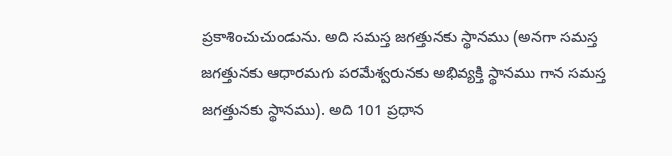ప్రకాశించుచుండును. అది సమస్త జగత్తునకు స్థానము (అనగా సమస్త జగత్తునకు ఆధారమగు పరమేశ్వరునకు అభివ్యక్తి స్థానము గాన సమస్త జగత్తునకు స్థానము). అది 101 ప్రధాన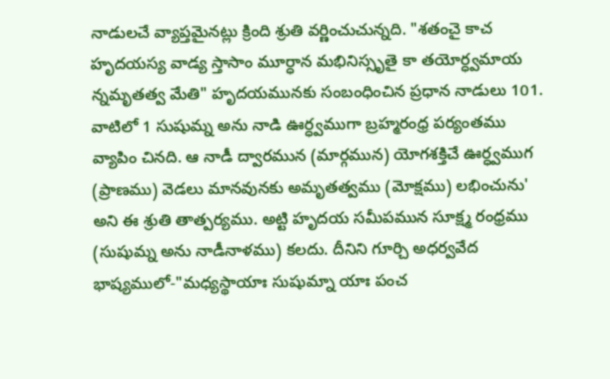నాడులచే వ్యాప్తమైనట్లు క్రింది శ్రుతి వర్ణించుచున్నది. "శతంచై కాచ హృదయస్య వాడ్య స్తాసాం మూర్ధాన మభినిస్సృతై కా తయోర్ధ్వమాయ న్నమృతత్వ మేతి" హృదయమునకు సంబంధించిన ప్రధాన నాడులు 101. వాటిలో 1 సుషుమ్న అను నాడి ఊర్ధ్వముగా బ్రహ్మరంధ్ర పర్యంతము వ్యాపిం చినది. ఆ నాడీ ద్వారమున (మార్గమున) యోగశక్తిచే ఊర్ధ్వముగ (ప్రాణము) వెడలు మానవునకు అమృతత్వము (మోక్షము) లభించును' అని ఈ శ్రుతి తాత్పర్యము. అట్టి హృదయ సమీపమున సూక్ష్మ రంధ్రము (సుషుమ్న అను నాడీనాళము) కలదు. దీనిని గూర్చి అధర్వవేద భాష్యములో-"మధ్యస్థాయాః సుషుమ్నా యాః పంచ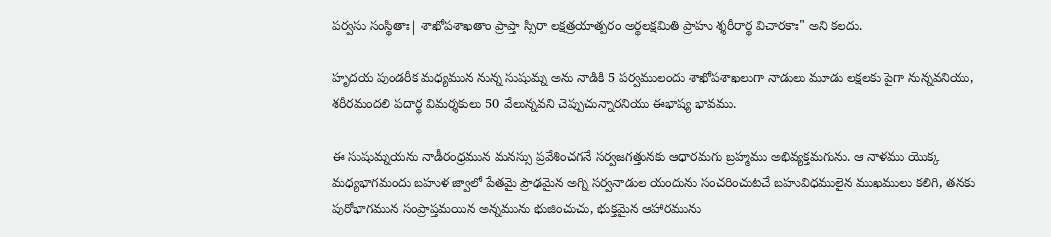పర్వసు సంస్థితాః| శాఖోపశాఖతాం ప్రాప్తా స్సిరా లక్షత్రయాత్పరం అర్థలక్షమితి ప్రాహు శ్శరీరార్థ విచారకాః" అని కలదు.

హృదయ పుండరీక మధ్యమున నున్న సుషుమ్న అను నాడికి 5 పర్వములందు శాఖోపశాఖలుగా నాడులు మూడు లక్షలకు పైగా నున్నవనియు, శరీరమందలి పదార్థ విమర్శకులు 50 వేలున్నవని చెప్పుచున్నారనియు ఈభాష్య భావము.

ఈ సుషుమ్నయను నాడీరంధ్రమున మనస్సు ప్రవేశించగనే సర్వజగత్తునకు ఆధారమగు బ్రహ్మము అభివ్యక్తమగును. ఆ నాళము యొక్క మధ్యభాగమందు బహుళ జ్వాలో పేతమై ప్రౌఢమైన అగ్ని సర్వనాడుల యందును సంచరించుటచే బహువిధములైన ముఖములు కలిగి, తనకు పురోభాగమున సంప్రాప్తమయిన అన్నమును భుజించుచు, భుక్తమైన ఆహారమును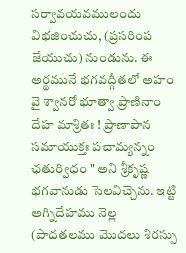సర్వావయవములందు విభజించుచు, (ప్రసరింప జేయుచు) నుండును. ఈ అర్థమునే భగవద్గీతలో అహం వై శ్వానరో భూత్వా ప్రాణినాం దేహ మాశ్రితః ! ప్రాణాపాన సమాయుక్తః పచామ్యన్నం ఛతుర్విధం " అని శ్రీకృష్ణ భగవానుడు సెలవిచ్చెను. ఇట్టి అగ్నిదేహము నెల్ల (పాదతలము మొదలు శిరస్సు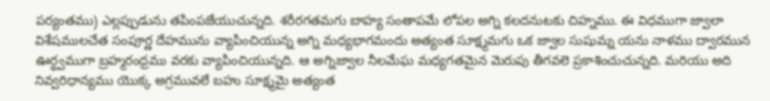పర్యంతము) ఎల్లప్పుడును తపింపజేయుచున్నది. శరీరగతమగు బాహ్య సంతాపమే లోపల అగ్ని కలదనుటకు చిహ్నము. ఈ విధముగా జ్వాలా విశేషములచేత సంపూర్ణ దేహమును వ్యాపించియున్న అగ్ని మధ్యభాగమందు అత్యంత సూక్ష్మమగు ఒక జ్వాల సుషుమ్న యను నాళము ద్వారమున ఊర్ధ్వముగా బ్రహ్మరంధ్రము వరకు వ్యాపించియున్నది. ఆ అగ్నిజ్వాల నీలమేఘ మధ్యగతమైన మెరుపు తీగవలె ప్రకాశించుచున్నది. మరియు అది నివ్వరిధాన్యము యొక్క అగ్రమువలే బహు సూక్ష్మమై అత్యంత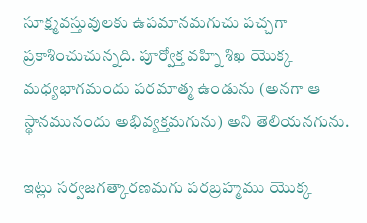సూక్ష్మవస్తువులకు ఉపమానమగుచు పచ్చగా ప్రకాశించుచున్నది. పూర్వోక్త వహ్ని శిఖ యొక్క మధ్యభాగమందు పరమాత్మ ఉండును (అనగా ఆ స్థానమునందు అభివ్యక్తమగును) అని తెలియనగును.

ఇట్లు సర్వజగత్కారణమగు పరబ్రహ్మము యొక్క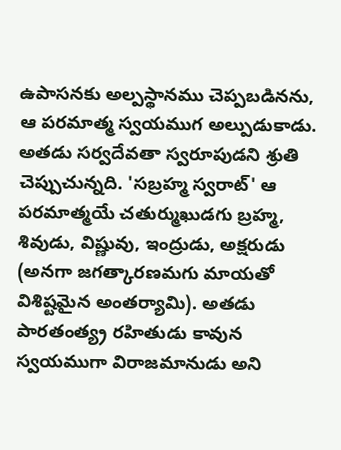ఉపాసనకు అల్పస్థానము చెప్పబడినను, ఆ పరమాత్మ స్వయముగ అల్పుడుకాడు. అతడు సర్వదేవతా స్వరూపుడని శ్రుతి చెప్పుచున్నది. 'సబ్రహ్మ స్వరాట్' ఆ పరమాత్మయే చతుర్ముఖుడగు బ్రహ్మ, శివుడు, విష్ణువు, ఇంద్రుడు, అక్షరుడు (అనగా జగత్కారణమగు మాయతో విశిష్టమైన అంతర్యామి). అతడు పారతంత్య్ర రహితుడు కావున స్వయముగా విరాజమానుడు అని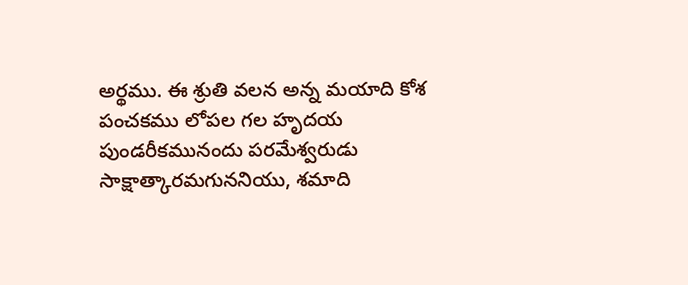అర్థము. ఈ శ్రుతి వలన అన్న మయాది కోశ పంచకము లోపల గల హృదయ పుండరీకమునందు పరమేశ్వరుడు సాక్షాత్కారమగుననియు, శమాది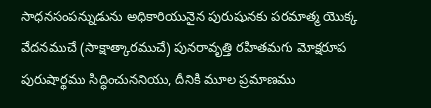సాధనసంపన్నుడును అధికారియునైన పురుషునకు పరమాత్మ యొక్క వేదనముచే (సాక్షాత్కారముచే) పునరావృత్తి రహితమగు మోక్షరూప పురుషార్థము సిద్ధించుననియు, దీనికి మూల ప్రమాణము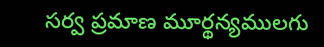సర్వ ప్రమాణ మూర్థన్యములగు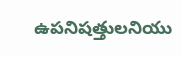ఉపనిషత్తులనియు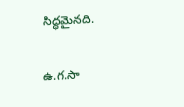సిద్ధమైనది.

ఉ.గ.సా